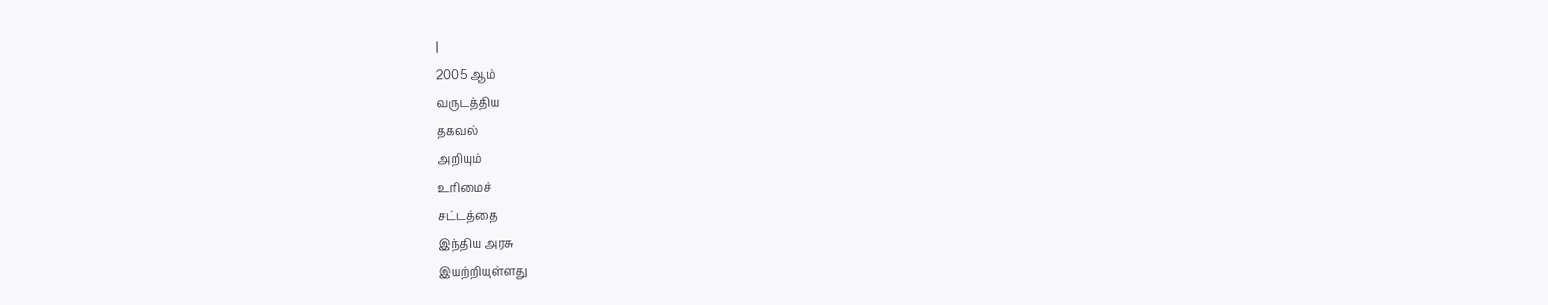|
2005 ஆம்
வருடத்திய
தகவல்
அறியும்
உரிமைச்
சட்டத்தை
இந்திய அரசு
இயற்றியுள்ளது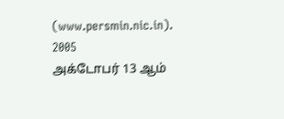(www.persmin.nic.in). 2005
அக்டோபர் 13 ஆம்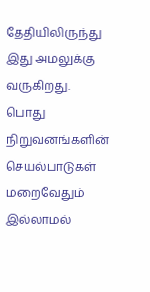தேதியிலிருந்து
இது அமலுக்கு
வருகிறது.
பொது
நிறுவனங்களின்
செயல்பாடுகள்
மறைவேதும்
இல்லாமல்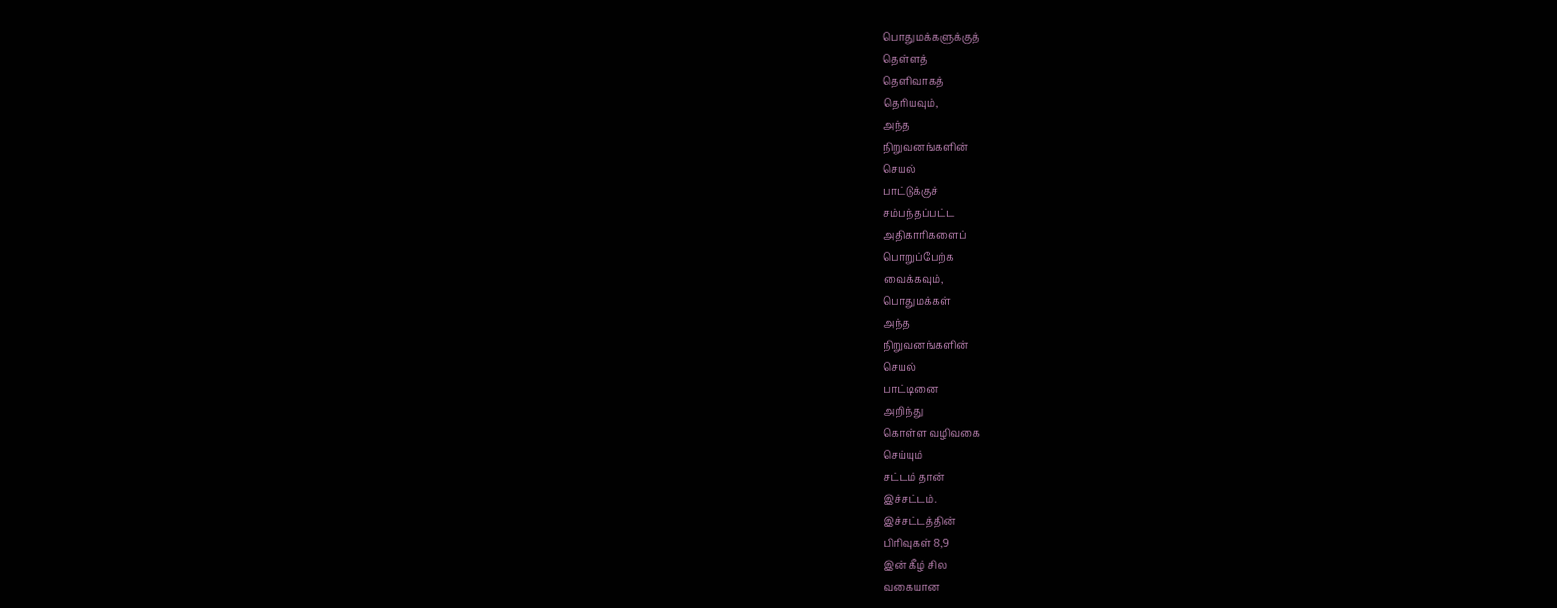பொதுமக்களுக்குத்
தெள்ளத்
தெளிவாகத்
தெரியவும்,
அந்த
நிறுவனங்களின்
செயல்
பாட்டுக்குச்
சம்பந்தப்பட்ட
அதிகாரிகளைப்
பொறுப்பேற்க
வைக்கவும்,
பொதுமக்கள்
அந்த
நிறுவனங்களின்
செயல்
பாட்டினை
அறிந்து
கொள்ள வழிவகை
செய்யும்
சட்டம் தான்
இச்சட்டம்.
இச்சட்டத்தின்
பிரிவுகள் 8,9
இன் கீழ் சில
வகையான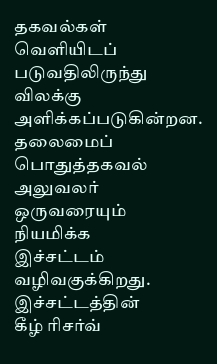தகவல்கள்
வெளியிடப்
படுவதிலிருந்து
விலக்கு
அளிக்கப்படுகின்றன.
தலைமைப்
பொதுத்தகவல்
அலுவலர்
ஒருவரையும்
நியமிக்க
இச்சட்டம்
வழிவகுக்கிறது.
இச்சட்டத்தின்
கீழ் ரிசர்வ்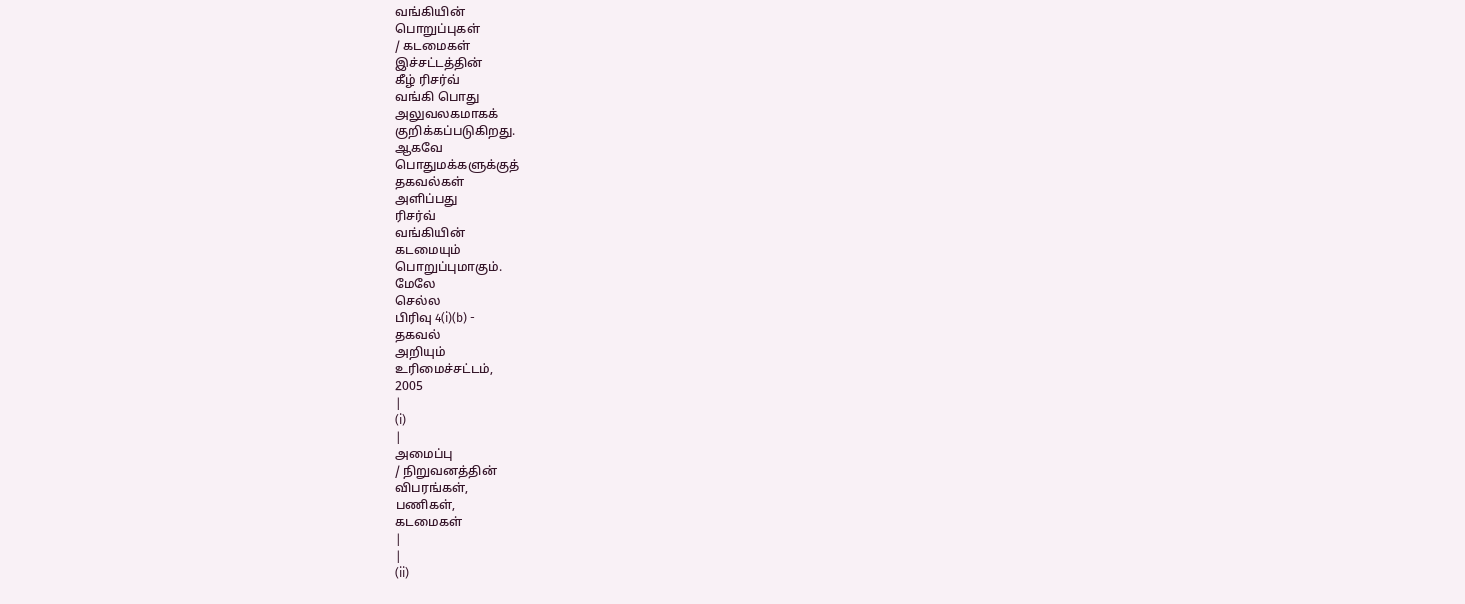வங்கியின்
பொறுப்புகள்
/ கடமைகள்
இச்சட்டத்தின்
கீழ் ரிசர்வ்
வங்கி பொது
அலுவலகமாகக்
குறிக்கப்படுகிறது.
ஆகவே
பொதுமக்களுக்குத்
தகவல்கள்
அளிப்பது
ரிசர்வ்
வங்கியின்
கடமையும்
பொறுப்புமாகும்.
மேலே
செல்ல
பிரிவு 4(i)(b) -
தகவல்
அறியும்
உரிமைச்சட்டம்,
2005
|
(i)
|
அமைப்பு
/ நிறுவனத்தின்
விபரங்கள்,
பணிகள்,
கடமைகள்
|
|
(ii)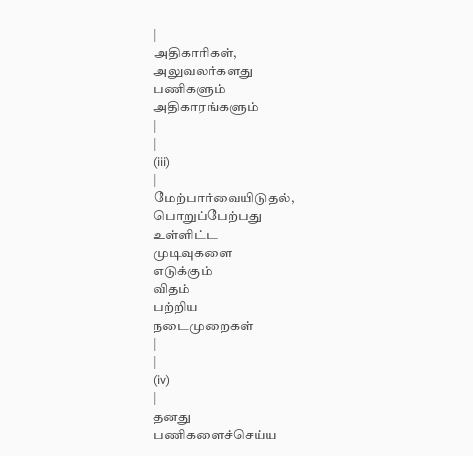|
அதிகாரிகள்,
அலுவலர்களது
பணிகளும்
அதிகாரங்களும்
|
|
(iii)
|
மேற்பார்வையிடுதல்,
பொறுப்பேற்பது
உள்ளிட்ட
முடிவுகளை
எடுக்கும்
விதம்
பற்றிய
நடைமுறைகள்
|
|
(iv)
|
தனது
பணிகளைச்செய்ய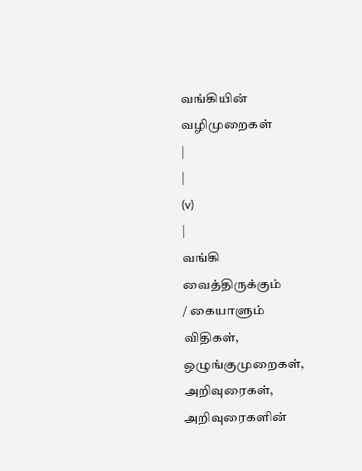வங்கியின்
வழிமுறைகள்
|
|
(v)
|
வங்கி
வைத்திருக்கும்
/ கையாளும்
விதிகள்,
ஒழுங்குமுறைகள்,
அறிவுரைகள்,
அறிவுரைகளின்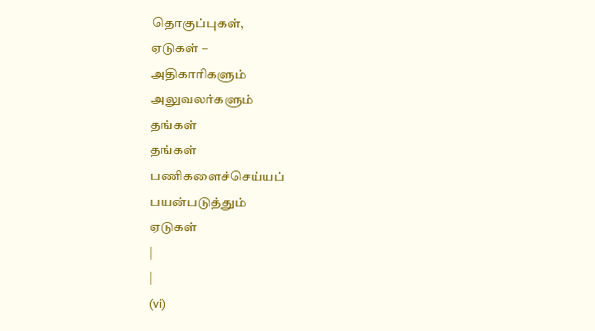தொகுப்புகள்,
ஏடுகள் –
அதிகாரிகளும்
அலுவலர்களும்
தங்கள்
தங்கள்
பணிகளைச்செய்யப்
பயன்படுத்தும்
ஏடுகள்
|
|
(vi)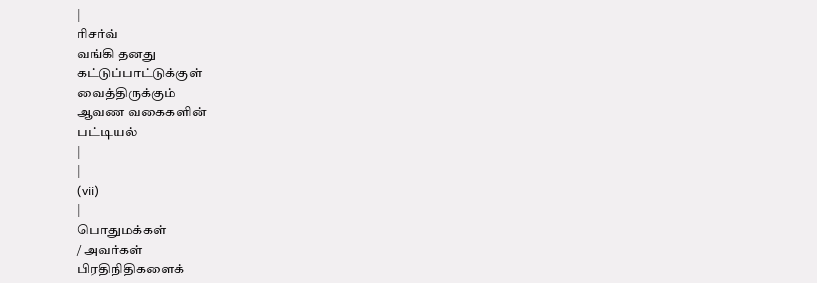|
ரிசர்வ்
வங்கி தனது
கட்டுப்பாட்டுக்குள்
வைத்திருக்கும்
ஆவண வகைகளின்
பட்டியல்
|
|
(vii)
|
பொதுமக்கள்
/ அவர்கள்
பிரதிநிதிகளைக்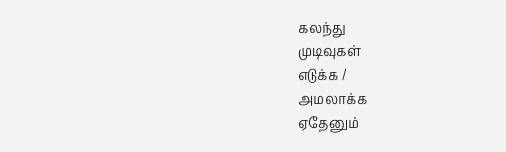கலந்து
முடிவுகள்
எடுக்க /
அமலாக்க
ஏதேனும்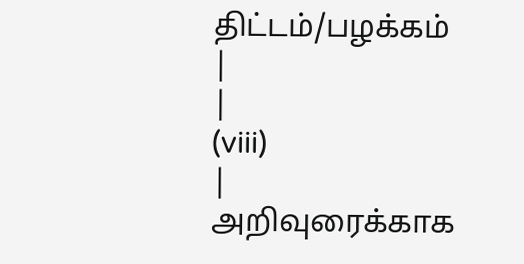திட்டம்/பழக்கம்
|
|
(viii)
|
அறிவுரைக்காக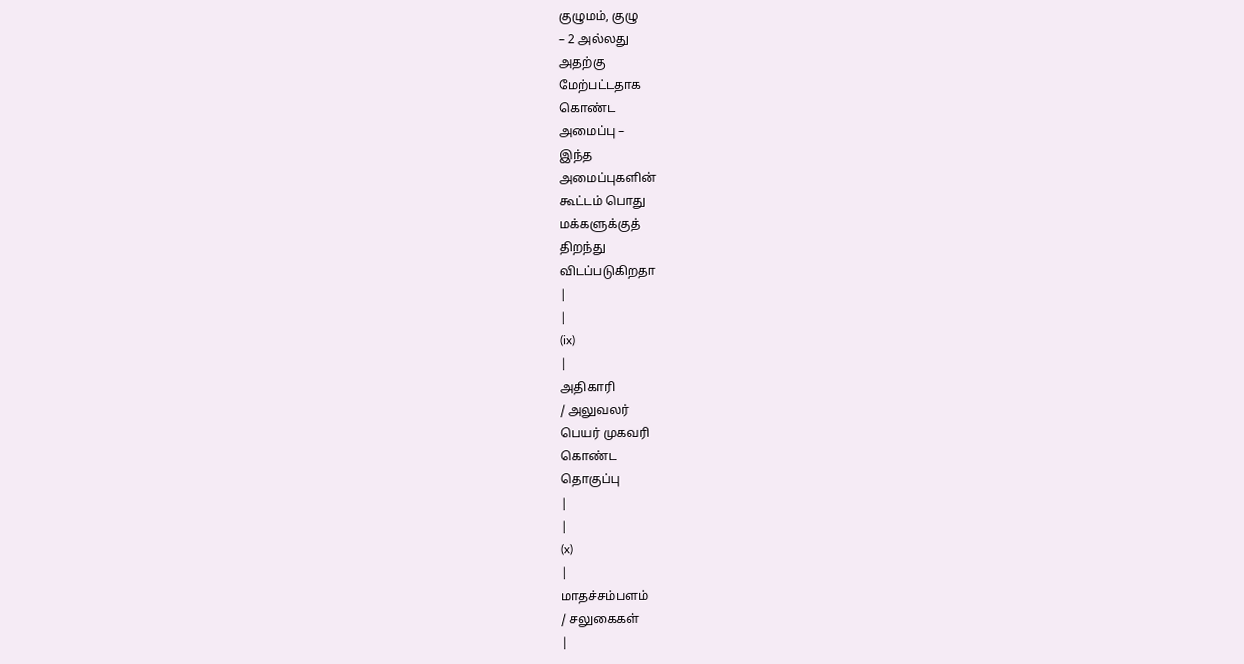குழுமம், குழு
– 2 அல்லது
அதற்கு
மேற்பட்டதாக
கொண்ட
அமைப்பு –
இந்த
அமைப்புகளின்
கூட்டம் பொது
மக்களுக்குத்
திறந்து
விடப்படுகிறதா
|
|
(ix)
|
அதிகாரி
/ அலுவலர்
பெயர் முகவரி
கொண்ட
தொகுப்பு
|
|
(x)
|
மாதச்சம்பளம்
/ சலுகைகள்
|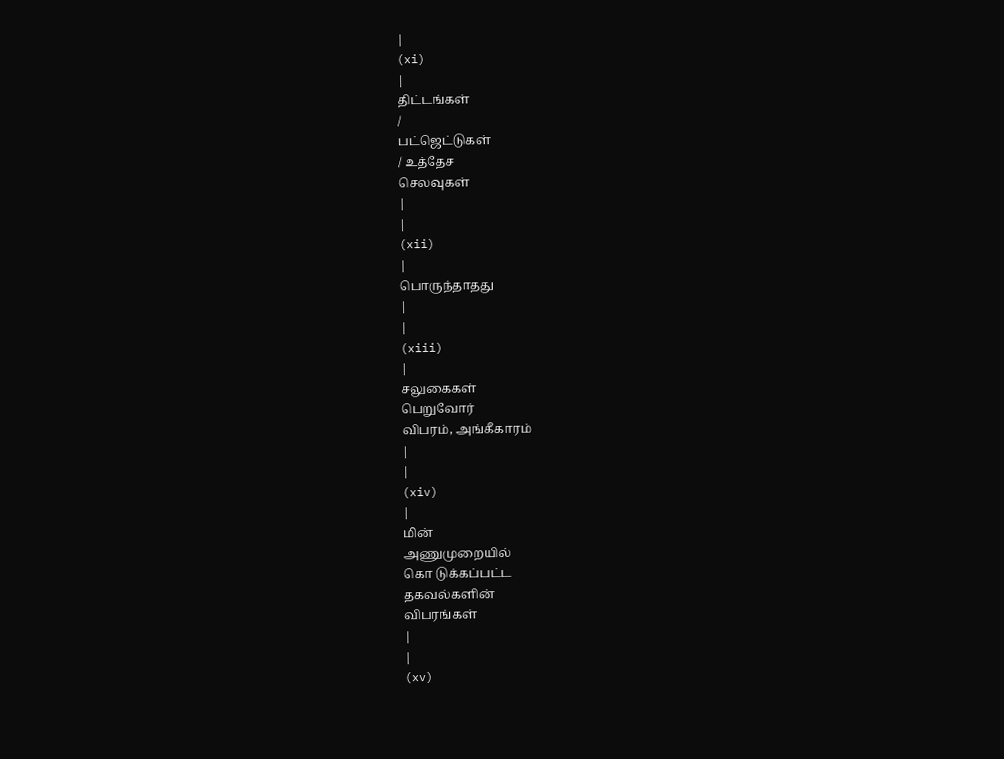|
(xi)
|
திட்டங்கள்
/
பட்ஜெட்டுகள்
/ உத்தேச
செலவுகள்
|
|
(xii)
|
பொருந்தாதது
|
|
(xiii)
|
சலுகைகள்
பெறுவோர்
விபரம், அங்கீகாரம்
|
|
(xiv)
|
மின்
அணுமுறையில்
கொ டுக்கப்பட்ட
தகவல்களின்
விபரங்கள்
|
|
(xv)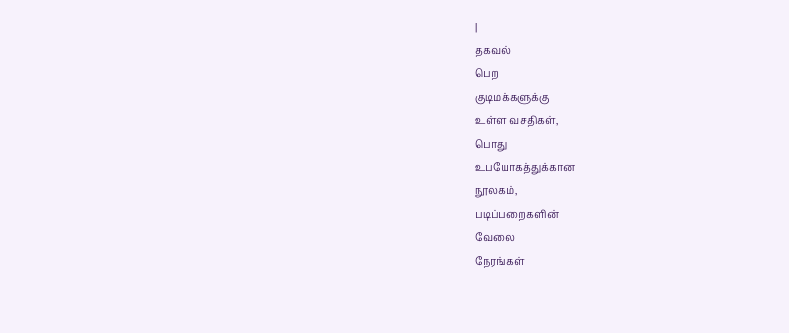|
தகவல்
பெற
குடிமக்களுக்கு
உள்ள வசதிகள்,
பொது
உபயோகத்துக்கான
நூலகம்,
படிப்பறைகளின்
வேலை
நேரங்கள்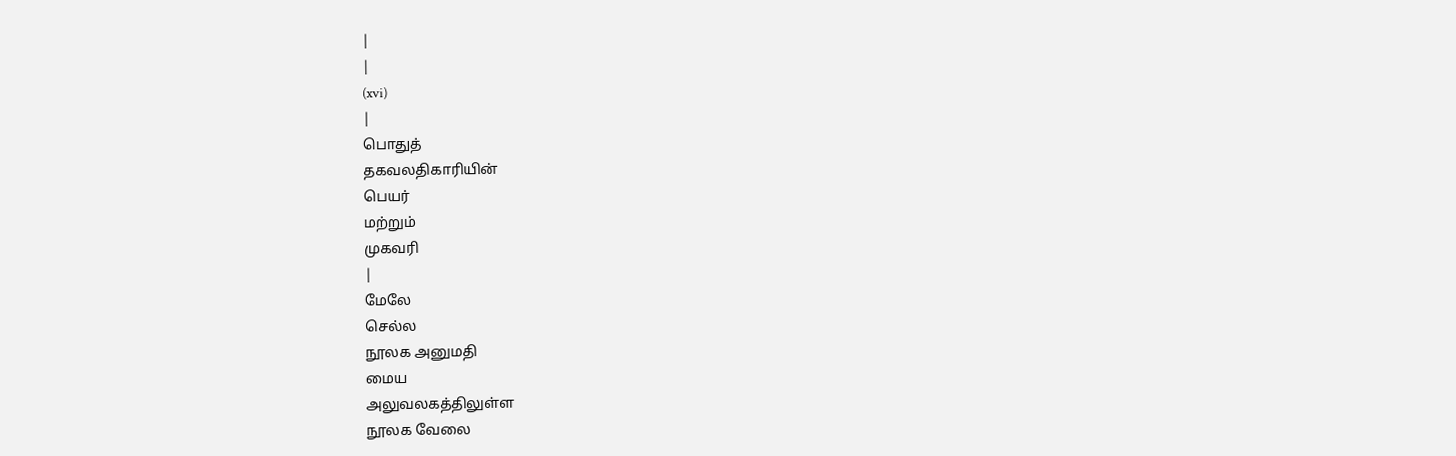|
|
(xvi)
|
பொதுத்
தகவலதிகாரியின்
பெயர்
மற்றும்
முகவரி
|
மேலே
செல்ல
நூலக அனுமதி
மைய
அலுவலகத்திலுள்ள
நூலக வேலை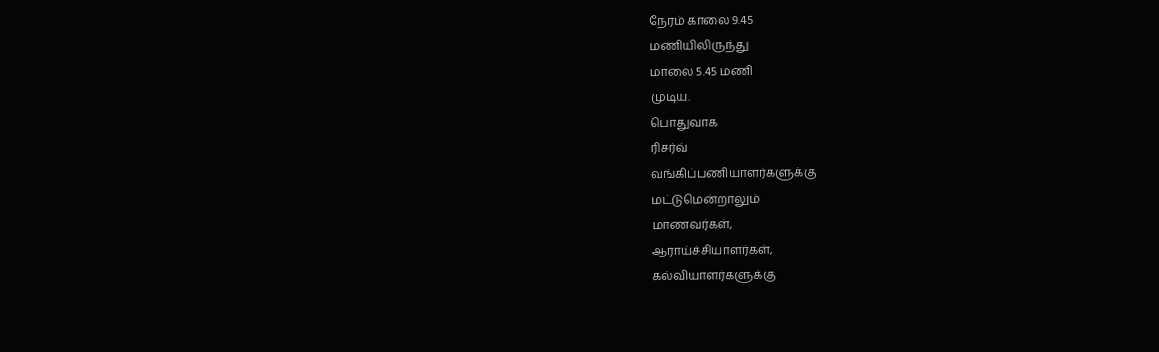நேரம் காலை 9.45
மணியிலிருந்து
மாலை 5.45 மணி
முடிய.
பொதுவாக
ரிசர்வ்
வங்கிப்பணியாளர்களுக்கு
மட்டுமென்றாலும்
மாணவர்கள்,
ஆராய்ச்சியாளர்கள்,
கல்வியாளர்களுக்கு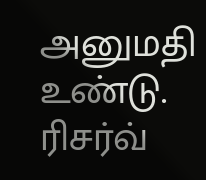அனுமதி உண்டு.
ரிசர்வ்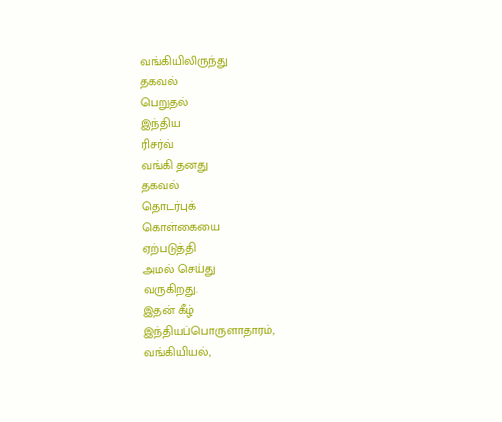வங்கியிலிருந்து
தகவல்
பெறுதல்
இந்திய
ரிசர்வ்
வங்கி தனது
தகவல்
தொடர்புக்
கொள்கையை
ஏற்படுத்தி
அமல் செய்து
வருகிறது.
இதன் கீழ்
இந்தியப்பொருளாதாரம்,
வங்கியியல்,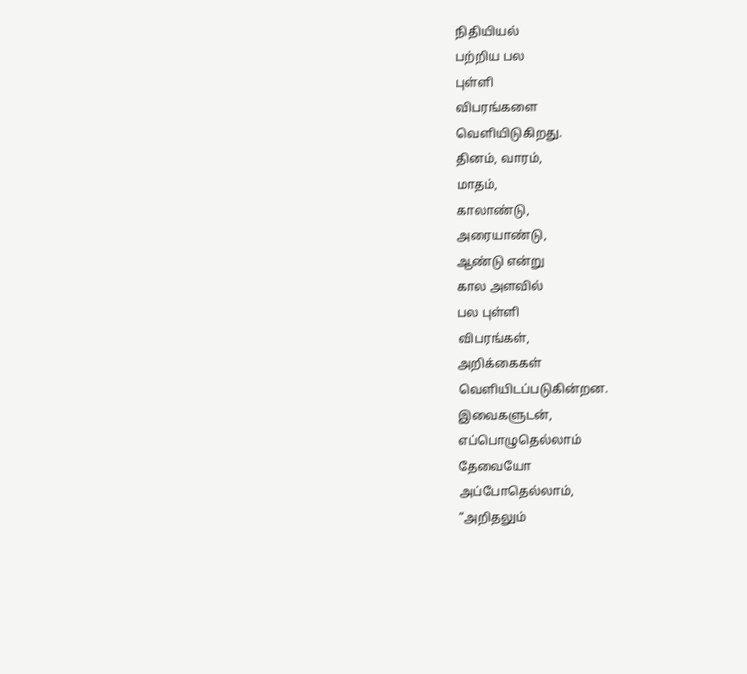நிதியியல்
பற்றிய பல
புள்ளி
விபரங்களை
வெளியிடுகிறது.
தினம், வாரம்,
மாதம்,
காலாண்டு,
அரையாண்டு,
ஆண்டு என்று
கால அளவில்
பல புள்ளி
விபரங்கள்,
அறிக்கைகள்
வெளியிடப்படுகின்றன.
இவைகளுடன்,
எப்பொழுதெல்லாம்
தேவையோ
அப்போதெல்லாம்,
“அறிதலும்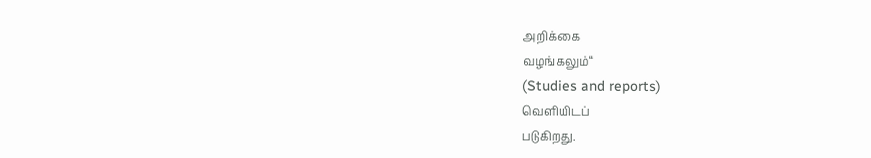அறிக்கை
வழங்கலும்“
(Studies and reports)
வெளியிடப்
படுகிறது.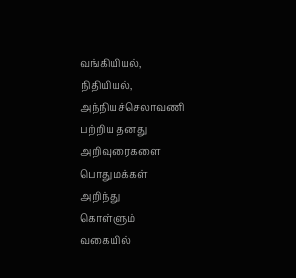வங்கியியல்,
நிதியியல்,
அந்நியச்செலாவணி
பற்றிய தனது
அறிவுரைகளை
பொதுமக்கள்
அறிந்து
கொள்ளும்
வகையில்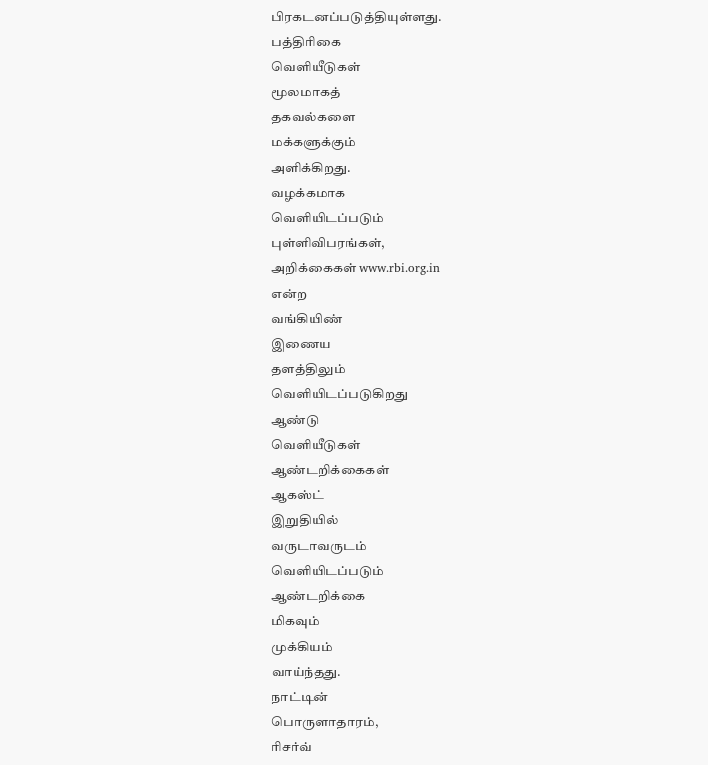பிரகடனப்படுத்தியுள்ளது.
பத்திரிகை
வெளியீடுகள்
மூலமாகத்
தகவல்களை
மக்களுக்கும்
அளிக்கிறது.
வழக்கமாக
வெளியிடப்படும்
புள்ளிவிபரங்கள்,
அறிக்கைகள் www.rbi.org.in
என்ற
வங்கியிண்
இணைய
தளத்திலும்
வெளியிடப்படுகிறது
ஆண்டு
வெளியீடுகள்
ஆண்டறிக்கைகள்
ஆகஸ்ட்
இறுதியில்
வருடாவருடம்
வெளியிடப்படும்
ஆண்டறிக்கை
மிகவும்
முக்கியம்
வாய்ந்தது.
நாட்டின்
பொருளாதாரம்,
ரிசர்வ்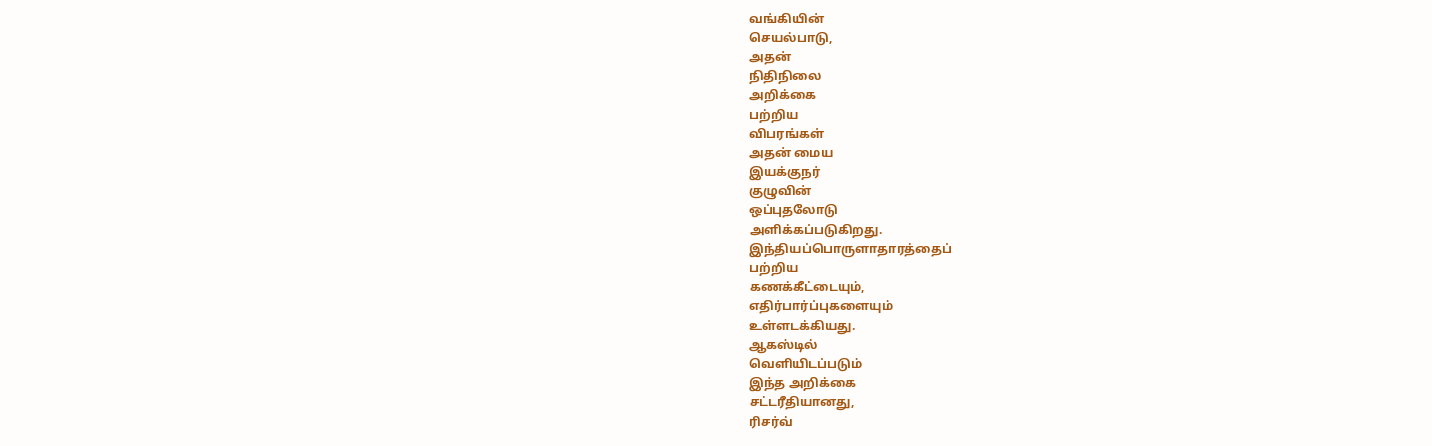வங்கியின்
செயல்பாடு,
அதன்
நிதிநிலை
அறிக்கை
பற்றிய
விபரங்கள்
அதன் மைய
இயக்குநர்
குழுவின்
ஒப்புதலோடு
அளிக்கப்படுகிறது.
இந்தியப்பொருளாதாரத்தைப்
பற்றிய
கணக்கீட்டையும்,
எதிர்பார்ப்புகளையும்
உள்ளடக்கியது.
ஆகஸ்டில்
வெளியிடப்படும்
இந்த அறிக்கை
சட்டரீதியானது,
ரிசர்வ்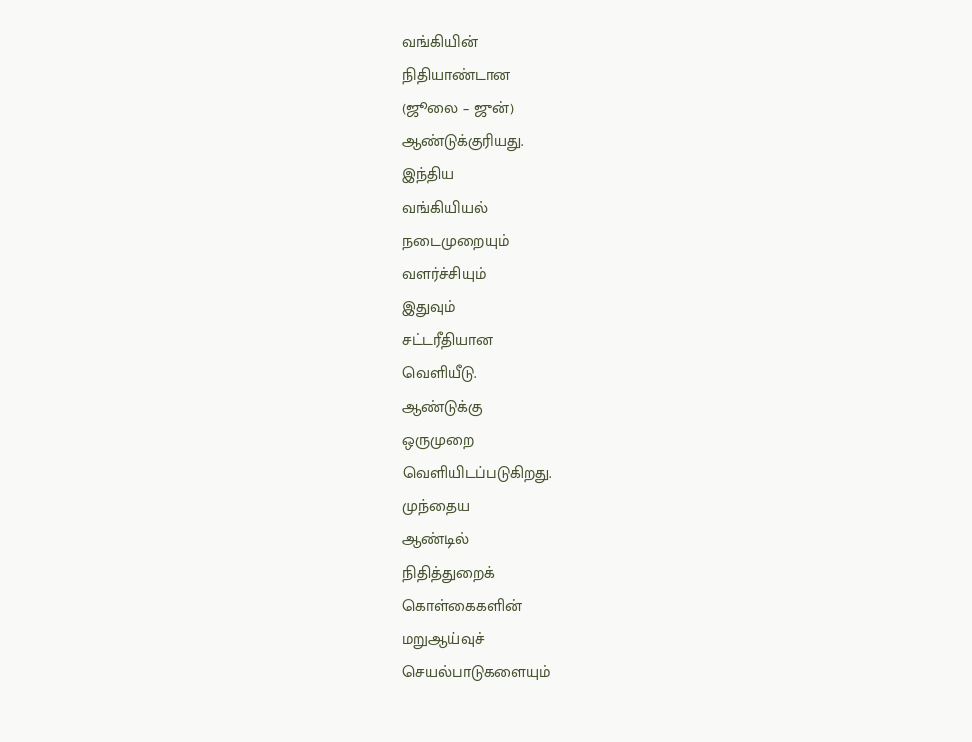வங்கியின்
நிதியாண்டான
(ஜூலை – ஜுன்)
ஆண்டுக்குரியது.
இந்திய
வங்கியியல்
நடைமுறையும்
வளர்ச்சியும்
இதுவும்
சட்டரீதியான
வெளியீடு.
ஆண்டுக்கு
ஒருமுறை
வெளியிடப்படுகிறது.
முந்தைய
ஆண்டில்
நிதித்துறைக்
கொள்கைகளின்
மறுஆய்வுச்
செயல்பாடுகளையும்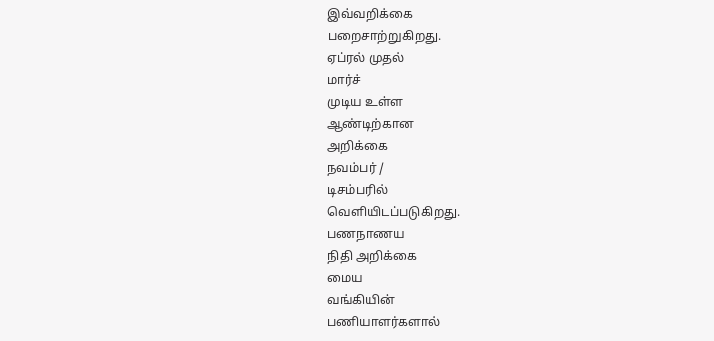இவ்வறிக்கை
பறைசாற்றுகிறது.
ஏப்ரல் முதல்
மார்ச்
முடிய உள்ள
ஆண்டிற்கான
அறிக்கை
நவம்பர் /
டிசம்பரில்
வெளியிடப்படுகிறது.
பணநாணய
நிதி அறிக்கை
மைய
வங்கியின்
பணியாளர்களால்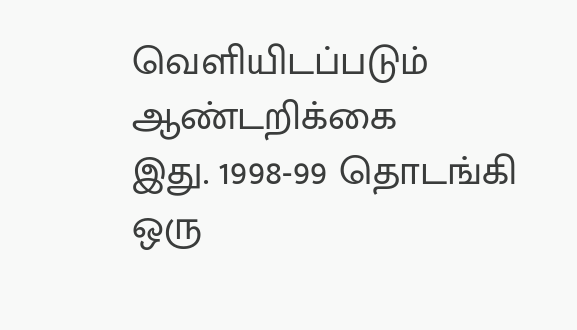வெளியிடப்படும்
ஆண்டறிக்கை
இது. 1998-99 தொடங்கி
ஒரு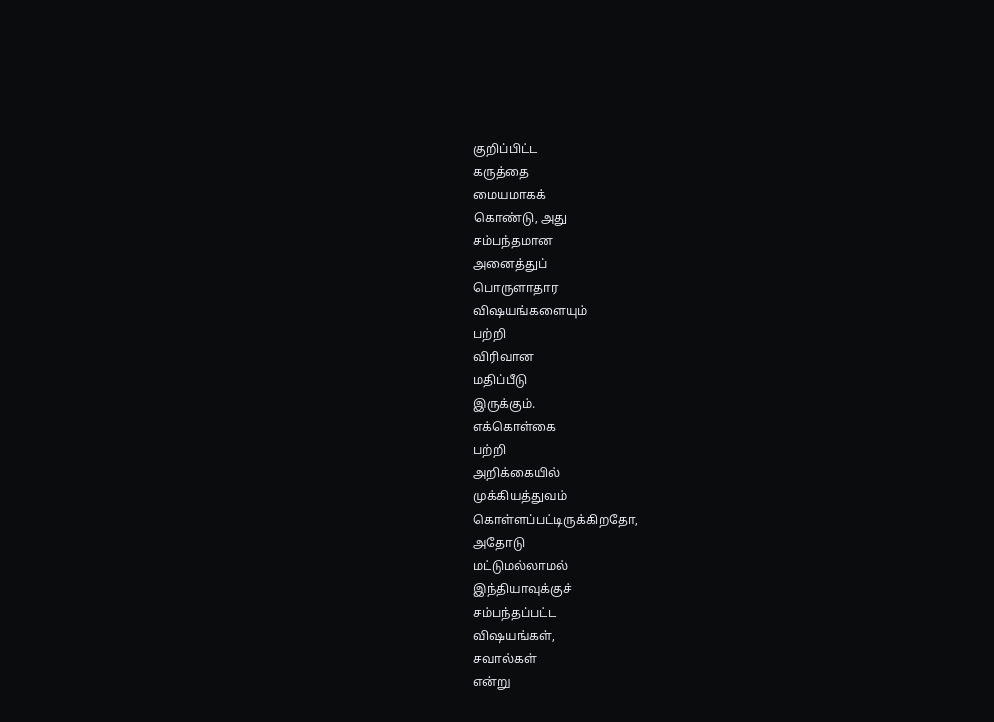குறிப்பிட்ட
கருத்தை
மையமாகக்
கொண்டு, அது
சம்பந்தமான
அனைத்துப்
பொருளாதார
விஷயங்களையும்
பற்றி
விரிவான
மதிப்பீடு
இருக்கும்.
எக்கொள்கை
பற்றி
அறிக்கையில்
முக்கியத்துவம்
கொள்ளப்பட்டிருக்கிறதோ,
அதோடு
மட்டுமல்லாமல்
இந்தியாவுக்குச்
சம்பந்தப்பட்ட
விஷயங்கள்,
சவால்கள்
என்று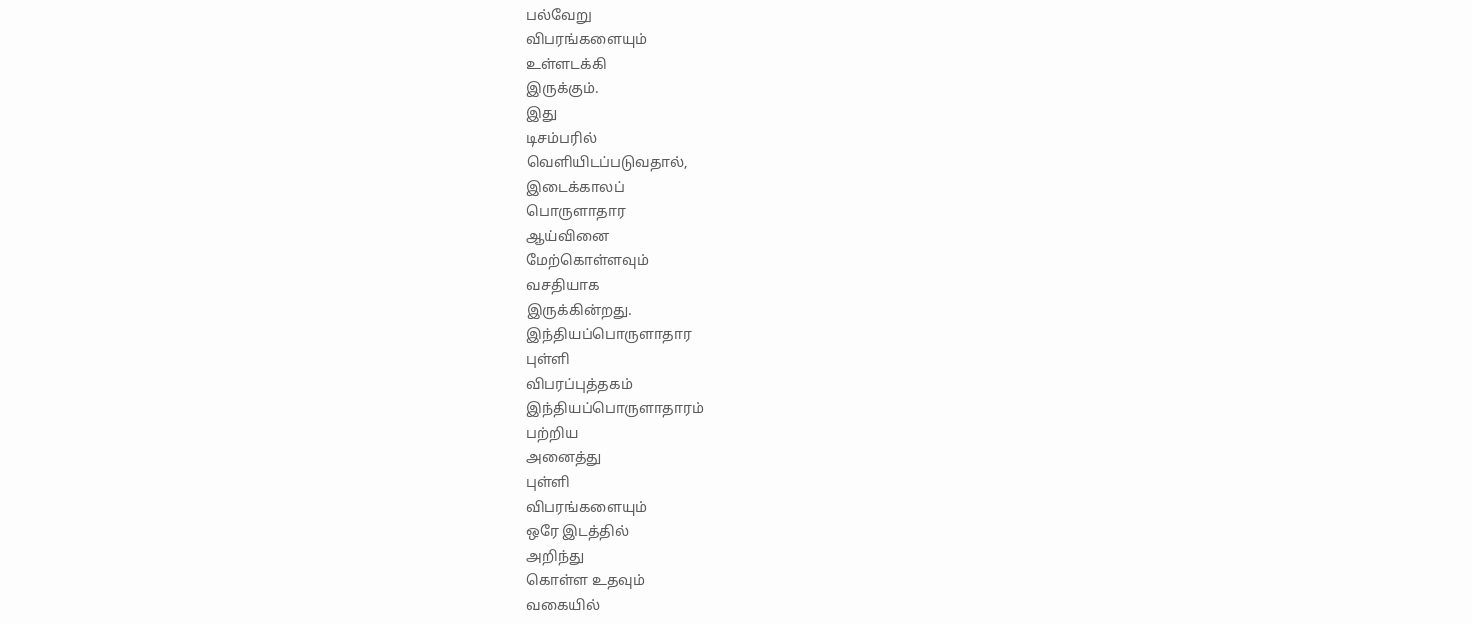பல்வேறு
விபரங்களையும்
உள்ளடக்கி
இருக்கும்.
இது
டிசம்பரில்
வெளியிடப்படுவதால்,
இடைக்காலப்
பொருளாதார
ஆய்வினை
மேற்கொள்ளவும்
வசதியாக
இருக்கின்றது.
இந்தியப்பொருளாதார
புள்ளி
விபரப்புத்தகம்
இந்தியப்பொருளாதாரம்
பற்றிய
அனைத்து
புள்ளி
விபரங்களையும்
ஒரே இடத்தில்
அறிந்து
கொள்ள உதவும்
வகையில்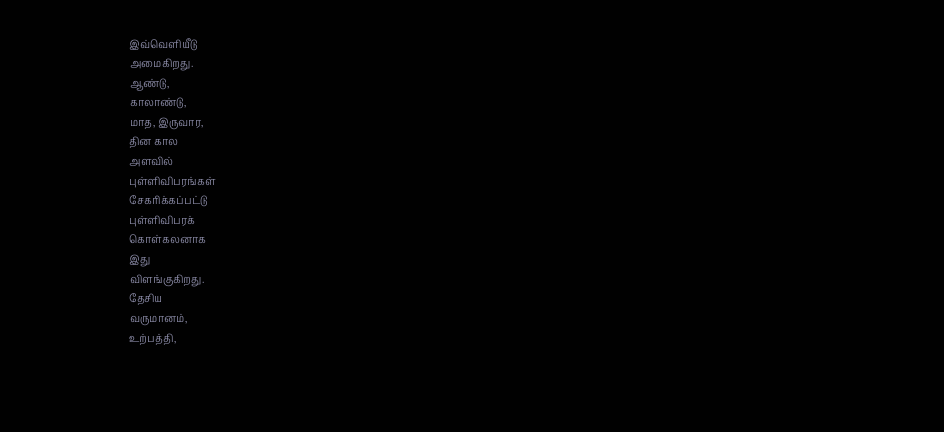இவ்வெளியீடு
அமைகிறது.
ஆண்டு,
காலாண்டு,
மாத, இருவார,
தின கால
அளவில்
புள்ளிவிபரங்கள்
சேகரிக்கப்பட்டு
புள்ளிவிபரக்
கொள்கலனாக
இது
விளங்குகிறது.
தேசிய
வருமானம்,
உற்பத்தி,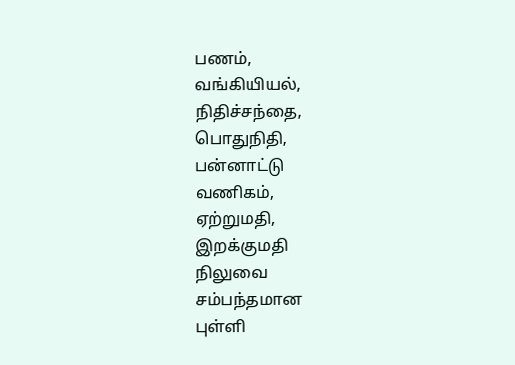பணம்,
வங்கியியல்,
நிதிச்சந்தை,
பொதுநிதி,
பன்னாட்டு
வணிகம்,
ஏற்றுமதி,
இறக்குமதி
நிலுவை
சம்பந்தமான
புள்ளி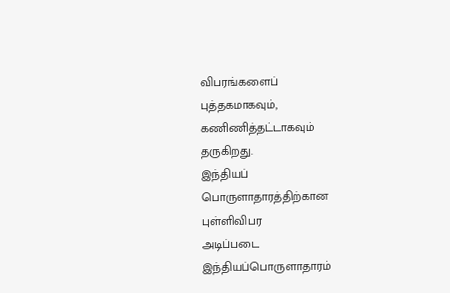விபரங்களைப்
புத்தகமாகவும்,
கணிணித்தட்டாகவும்
தருகிறது.
இந்தியப்
பொருளாதாரத்திற்கான
புள்ளிவிபர
அடிப்படை
இந்தியப்பொருளாதாரம்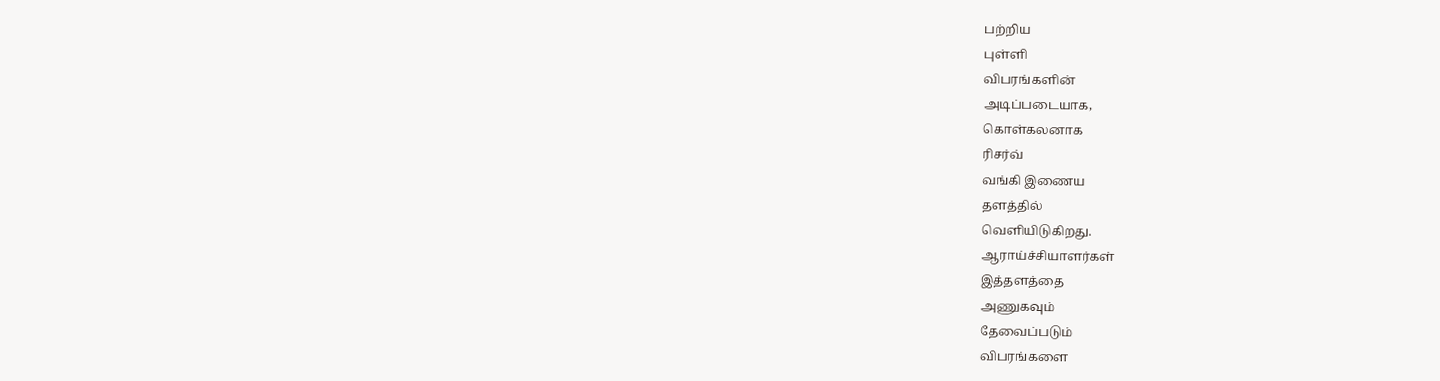பற்றிய
புள்ளி
விபரங்களின்
அடிப்படையாக,
கொள்கலனாக
ரிசர்வ்
வங்கி இணைய
தளத்தில்
வெளியிடுகிறது.
ஆராய்ச்சியாளர்கள்
இத்தளத்தை
அணுகவும்
தேவைப்படும்
விபரங்களை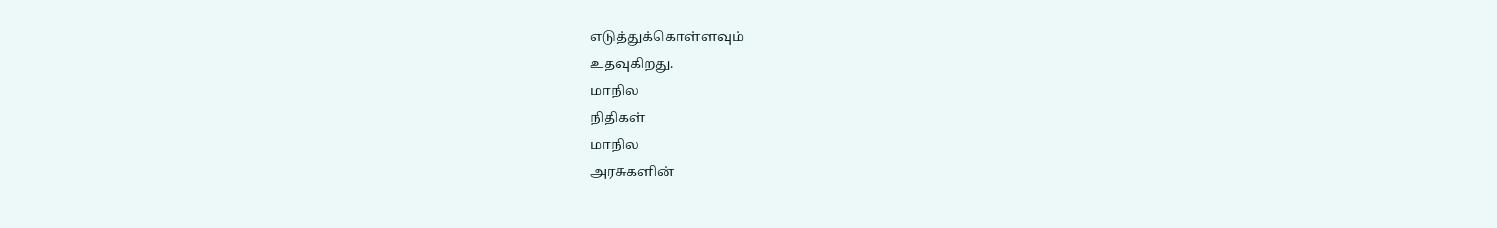எடுத்துக்கொள்ளவும்
உதவுகிறது.
மாநில
நிதிகள்
மாநில
அரசுகளின்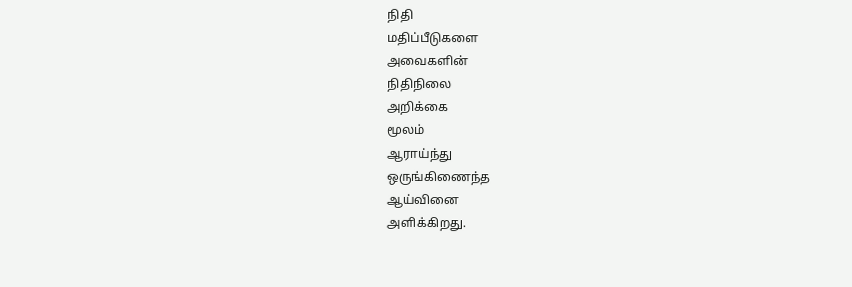நிதி
மதிப்பீடுகளை
அவைகளின்
நிதிநிலை
அறிக்கை
மூலம்
ஆராய்ந்து
ஒருங்கிணைந்த
ஆய்வினை
அளிக்கிறது.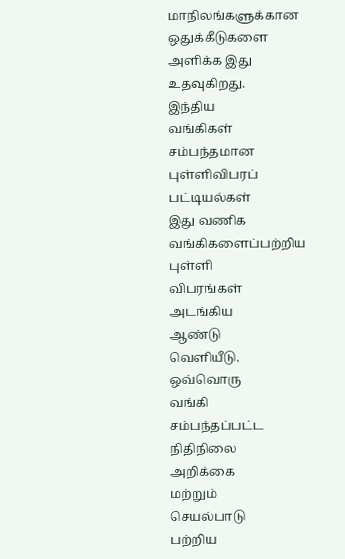மாநிலங்களுக்கான
ஒதுக்கீடுகளை
அளிக்க இது
உதவுகிறது.
இந்திய
வங்கிகள்
சம்பந்தமான
புள்ளிவிபரப்
பட்டியல்கள்
இது வணிக
வங்கிகளைப்பற்றிய
புள்ளி
விபரங்கள்
அடங்கிய
ஆண்டு
வெளியீடு.
ஒவ்வொரு
வங்கி
சம்பந்தப்பட்ட
நிதிநிலை
அறிக்கை
மற்றும்
செயல்பாடு
பற்றிய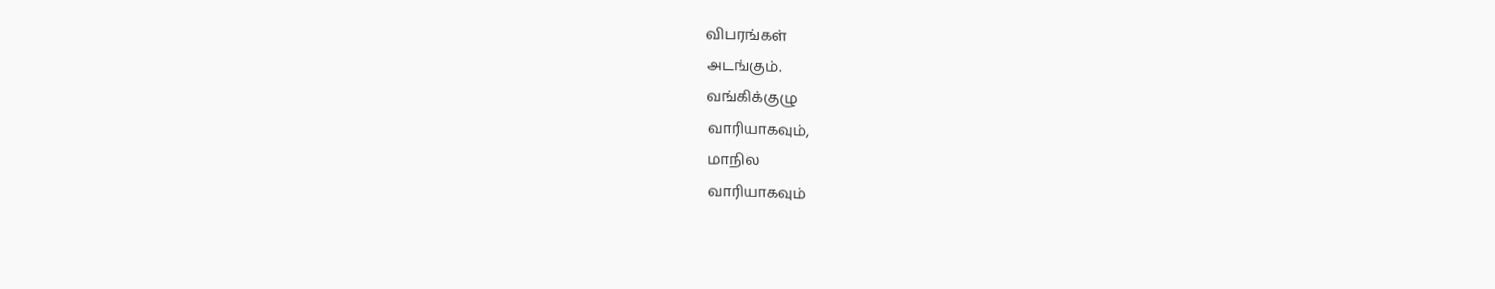விபரங்கள்
அடங்கும்.
வங்கிக்குழு
வாரியாகவும்,
மாநில
வாரியாகவும்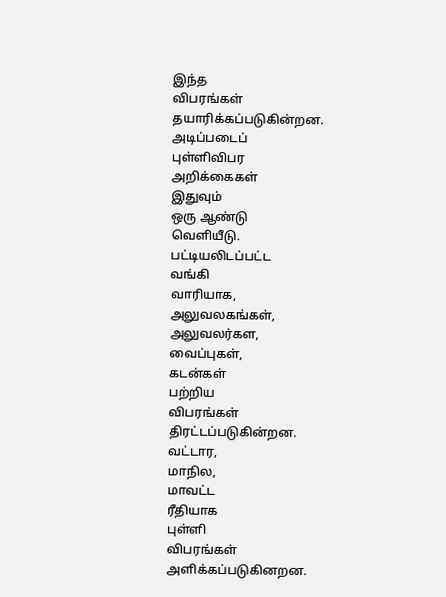இந்த
விபரங்கள்
தயாரிக்கப்படுகின்றன.
அடிப்படைப்
புள்ளிவிபர
அறிக்கைகள்
இதுவும்
ஒரு ஆண்டு
வெளியீடு.
பட்டியலிடப்பட்ட
வங்கி
வாரியாக,
அலுவலகங்கள்,
அலுவலர்கள,
வைப்புகள்,
கடன்கள்
பற்றிய
விபரங்கள்
திரட்டப்படுகின்றன.
வட்டார,
மாநில,
மாவட்ட
ரீதியாக
புள்ளி
விபரங்கள்
அளிக்கப்படுகினறன.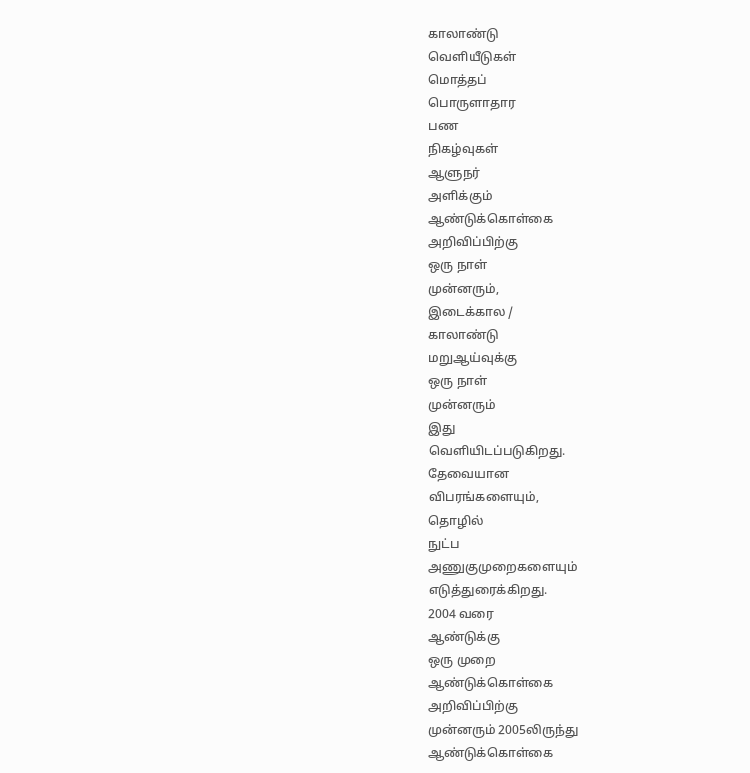காலாண்டு
வெளியீடுகள்
மொத்தப்
பொருளாதார
பண
நிகழ்வுகள்
ஆளுநர்
அளிக்கும்
ஆண்டுக்கொள்கை
அறிவிப்பிற்கு
ஒரு நாள்
முன்னரும்,
இடைக்கால /
காலாண்டு
மறுஆய்வுக்கு
ஒரு நாள்
முன்னரும்
இது
வெளியிடப்படுகிறது.
தேவையான
விபரங்களையும்,
தொழில்
நுட்ப
அணுகுமுறைகளையும்
எடுத்துரைக்கிறது.
2004 வரை
ஆண்டுக்கு
ஒரு முறை
ஆண்டுக்கொள்கை
அறிவிப்பிற்கு
முன்னரும் 2005லிருந்து
ஆண்டுக்கொள்கை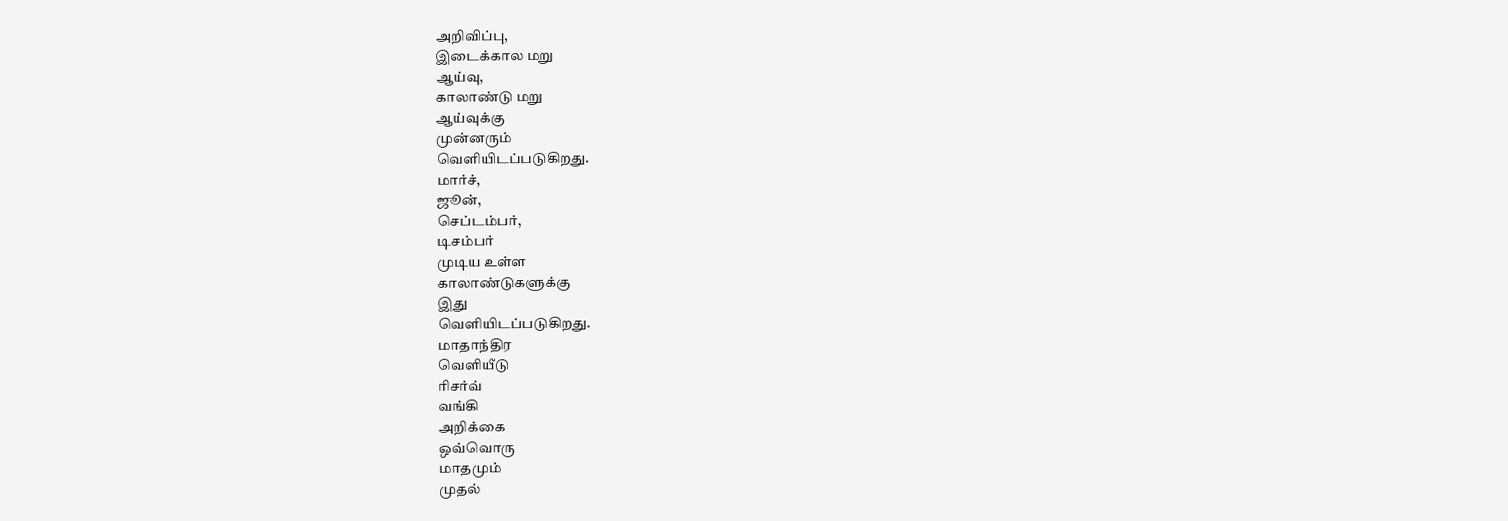அறிவிப்பு,
இடைக்கால மறு
ஆய்வு,
காலாண்டு மறு
ஆய்வுக்கு
முன்னரும்
வெளியிடப்படுகிறது.
மார்ச்,
ஜூன்,
செப்டம்பர்,
டிசம்பர்
முடிய உள்ள
காலாண்டுகளுக்கு
இது
வெளியிடப்படுகிறது.
மாதாந்திர
வெளியீடு
ரிசர்வ்
வங்கி
அறிக்கை
ஒவ்வொரு
மாதமும்
முதல்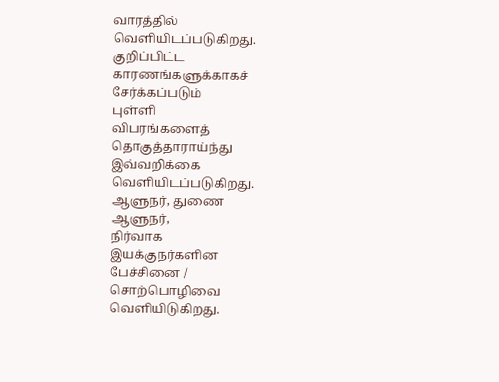வாரத்தில்
வெளியிடப்படுகிறது.
குறிப்பிட்ட
காரணங்களுக்காகச்
சேர்க்கப்படும்
புள்ளி
விபரங்களைத்
தொகுத்தாராய்ந்து
இவ்வறிக்கை
வெளியிடப்படுகிறது.
ஆளுநர், துணை
ஆளுநர்,
நிர்வாக
இயக்குநர்களின
பேச்சினை /
சொற்பொழிவை
வெளியிடுகிறது.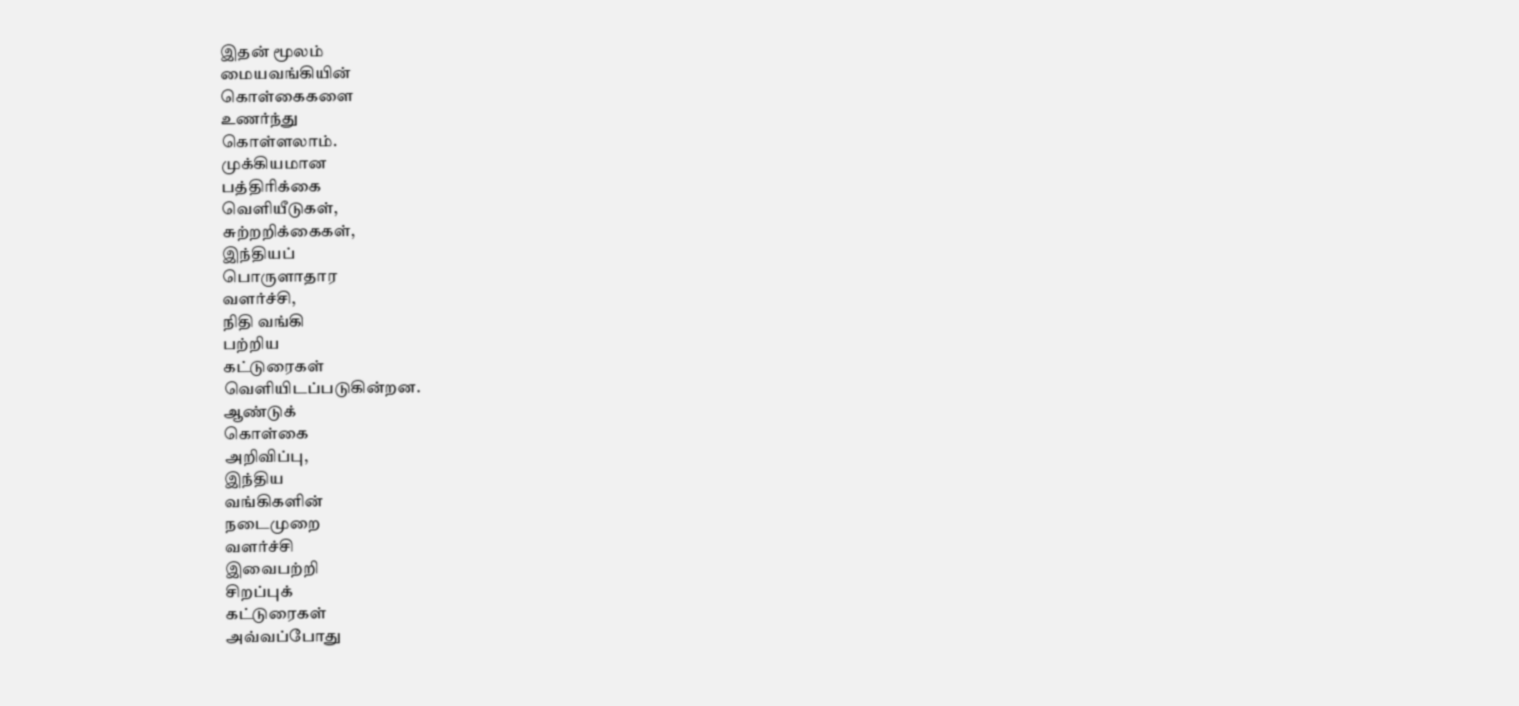இதன் மூலம்
மையவங்கியின்
கொள்கைகளை
உணர்ந்து
கொள்ளலாம்.
முக்கியமான
பத்திரிக்கை
வெளியீடுகள்,
சுற்றறிக்கைகள்,
இந்தியப்
பொருளாதார
வளர்ச்சி,
நிதி வங்கி
பற்றிய
கட்டுரைகள்
வெளியிடப்படுகின்றன.
ஆண்டுக்
கொள்கை
அறிவிப்பு,
இந்திய
வங்கிகளின்
நடைமுறை
வளர்ச்சி
இவைபற்றி
சிறப்புக்
கட்டுரைகள்
அவ்வப்போது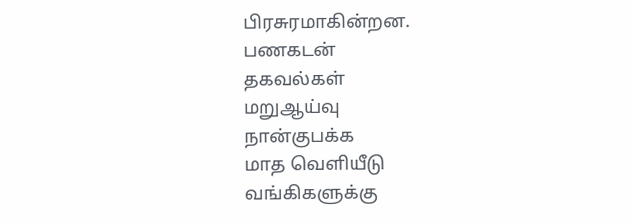பிரசுரமாகின்றன.
பணகடன்
தகவல்கள்
மறுஆய்வு
நான்குபக்க
மாத வெளியீடு
வங்கிகளுக்கு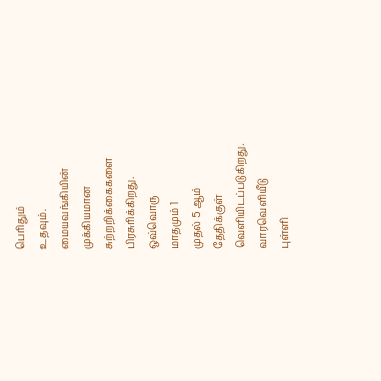பெரிதும்
உதவும்.
மையவங்கியின்
முக்கியமான
சுற்றறிக்கைகளை
பிரசுரிக்கிறது.
ஒவ்வொரு
மாதமும் 1
முதல் 5 ஆம்
தேதிக்குள்
வெளியிடப்படுகிறது.
வாரவெளியீடு
புள்ளி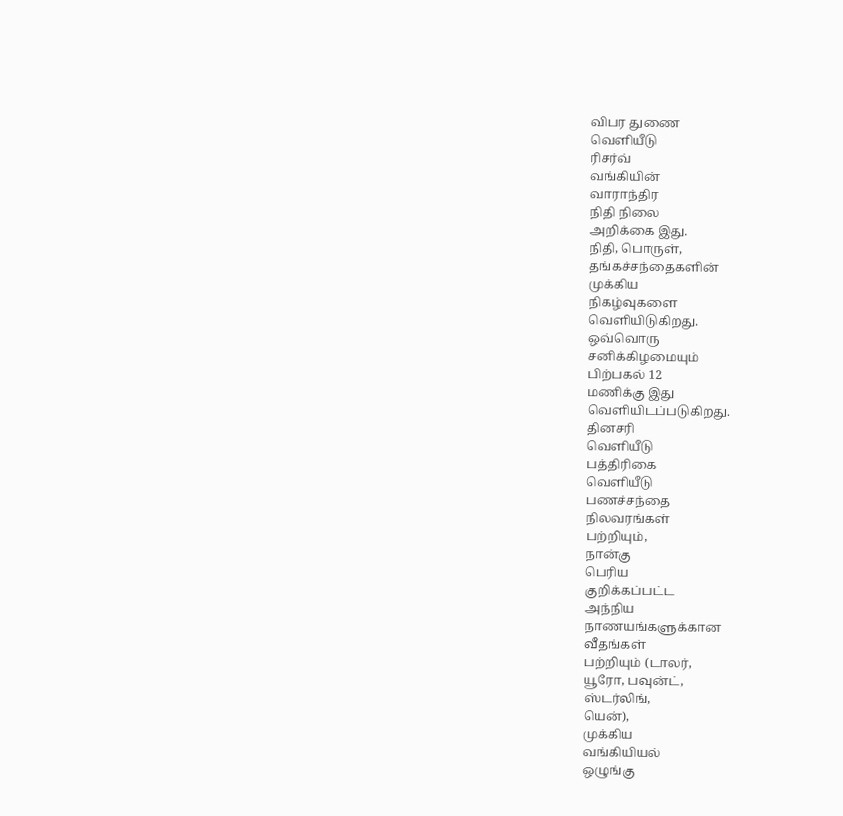விபர துணை
வெளியீடு
ரிசர்வ்
வங்கியின்
வாராந்திர
நிதி நிலை
அறிக்கை இது.
நிதி, பொருள்,
தங்கச்சந்தைகளின்
முக்கிய
நிகழ்வுகளை
வெளியிடுகிறது.
ஒவ்வொரு
சனிக்கிழமையும்
பிற்பகல் 12
மணிக்கு இது
வெளியிடப்படுகிறது.
தினசரி
வெளியீடு
பத்திரிகை
வெளியீடு
பணச்சந்தை
நிலவரங்கள்
பற்றியும்,
நான்கு
பெரிய
குறிக்கப்பட்ட
அந்நிய
நாணயங்களுக்கான
வீதங்கள்
பற்றியும் (டாலர்,
யூரோ, பவுன்ட்,
ஸ்டர்லிங்,
யென்),
முக்கிய
வங்கியியல்
ஒழுங்கு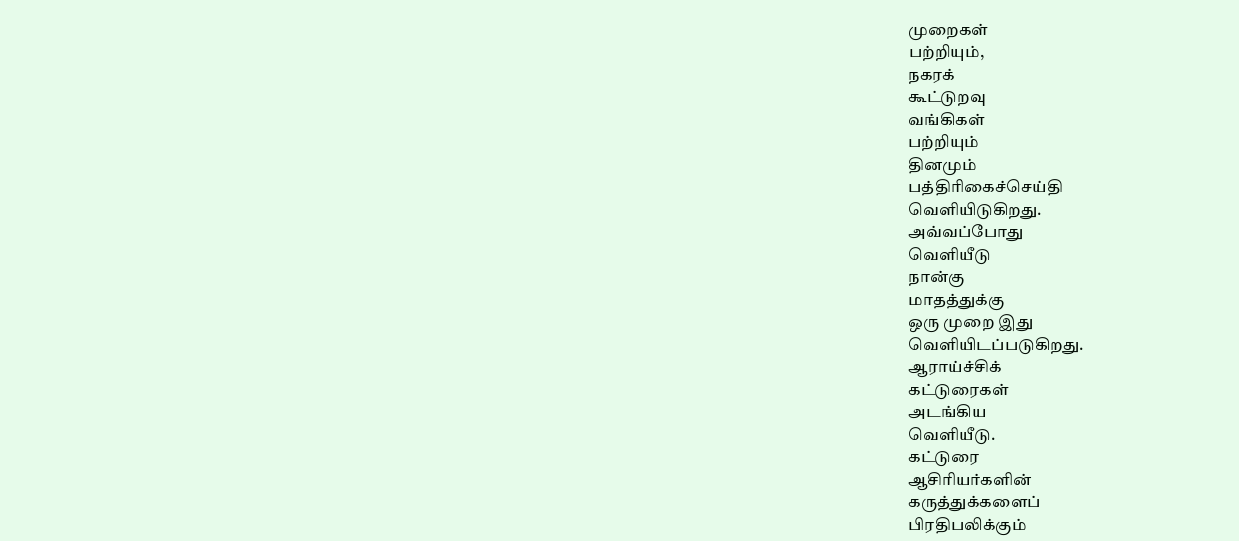முறைகள்
பற்றியும்,
நகரக்
கூட்டுறவு
வங்கிகள்
பற்றியும்
தினமும்
பத்திரிகைச்செய்தி
வெளியிடுகிறது.
அவ்வப்போது
வெளியீடு
நான்கு
மாதத்துக்கு
ஒரு முறை இது
வெளியிடப்படுகிறது.
ஆராய்ச்சிக்
கட்டுரைகள்
அடங்கிய
வெளியீடு.
கட்டுரை
ஆசிரியர்களின்
கருத்துக்களைப்
பிரதிபலிக்கும்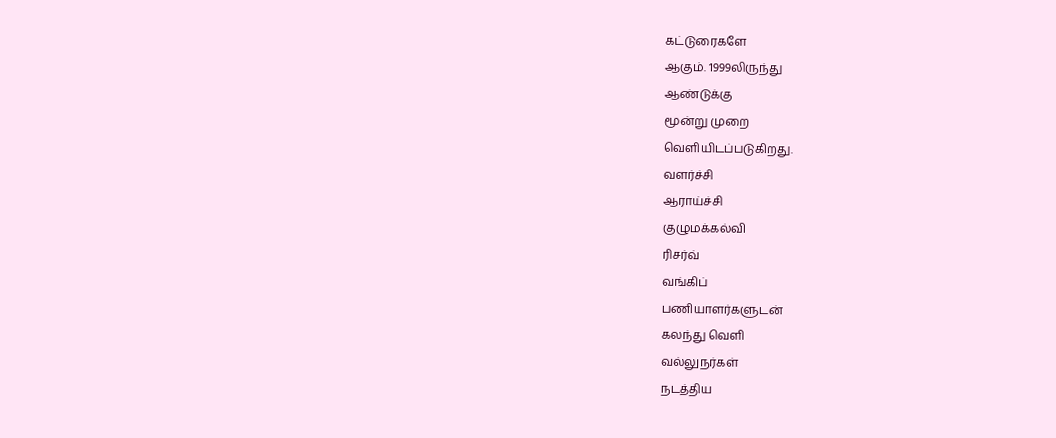கட்டுரைகளே
ஆகும். 1999லிருந்து
ஆண்டுக்கு
மூன்று முறை
வெளியிடப்படுகிறது.
வளர்ச்சி
ஆராய்ச்சி
குழுமக்கல்வி
ரிசர்வ்
வங்கிப்
பணியாளர்களுடன்
கலந்து வெளி
வல்லுநர்கள்
நடத்திய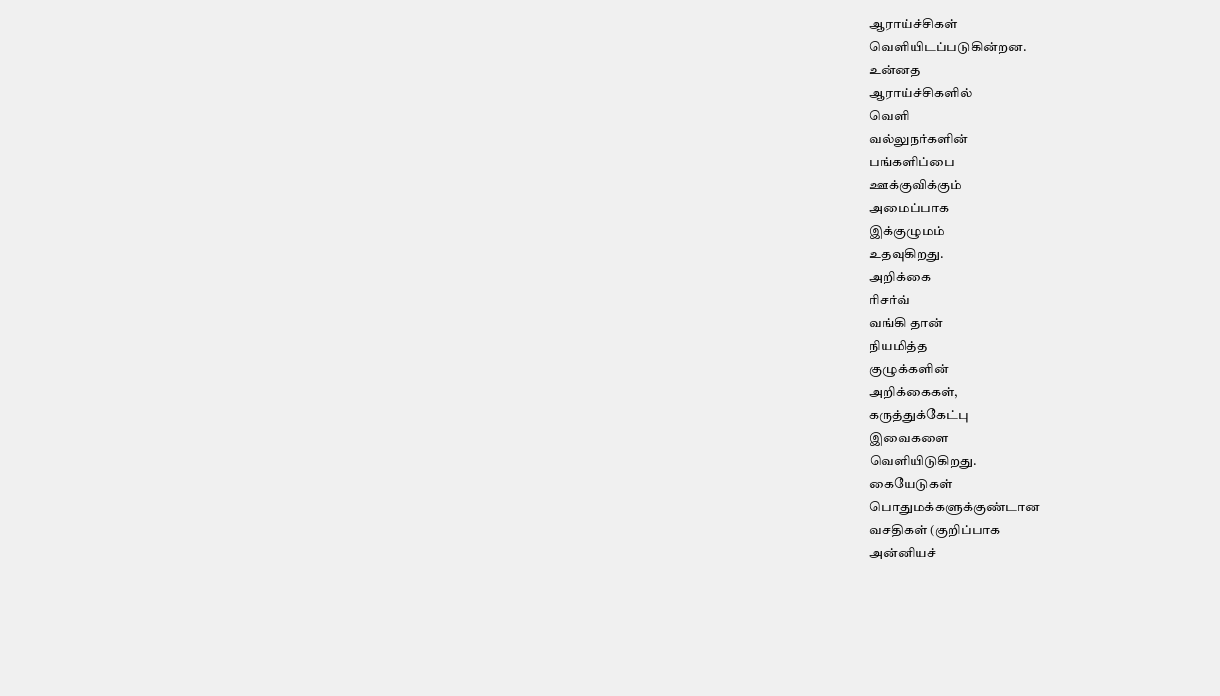ஆராய்ச்சிகள்
வெளியிடப்படுகின்றன.
உன்னத
ஆராய்ச்சிகளில்
வெளி
வல்லுநர்களின்
பங்களிப்பை
ஊக்குவிக்கும்
அமைப்பாக
இக்குழுமம்
உதவுகிறது.
அறிக்கை
ரிசர்வ்
வங்கி தான்
நியமித்த
குழுக்களின்
அறிக்கைகள்,
கருத்துக்கேட்பு
இவைகளை
வெளியிடுகிறது.
கையேடுகள்
பொதுமக்களுக்குண்டான
வசதிகள் (குறிப்பாக
அன்னியச்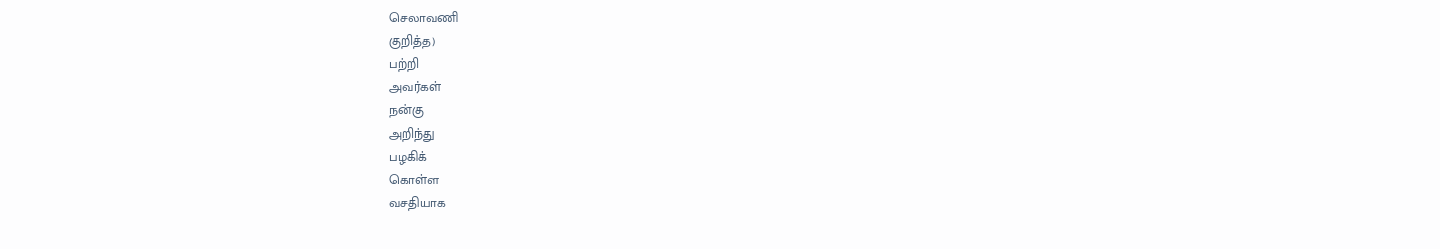செலாவணி
குறித்த)
பற்றி
அவர்கள்
நன்கு
அறிந்து
பழகிக்
கொள்ள
வசதியாக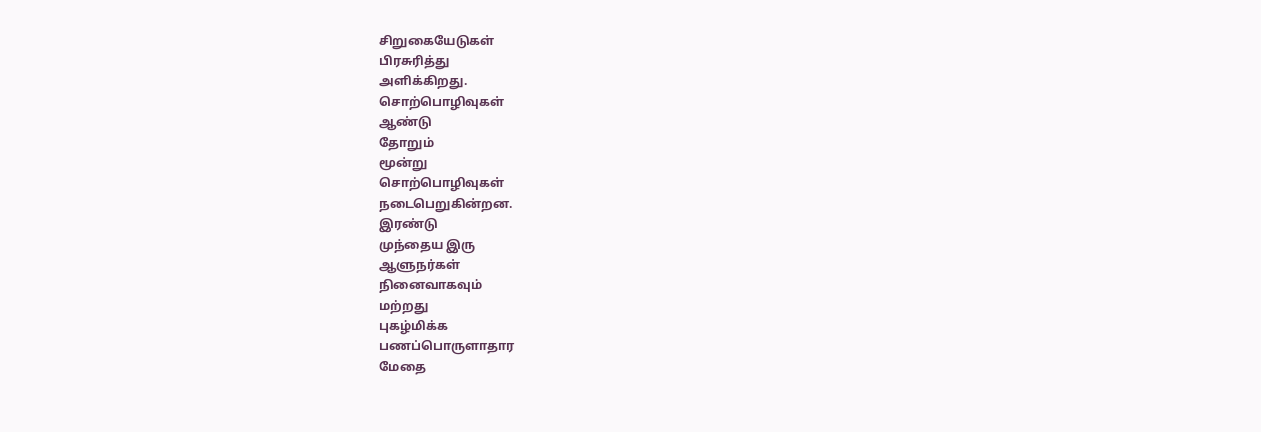சிறுகையேடுகள்
பிரசுரித்து
அளிக்கிறது.
சொற்பொழிவுகள்
ஆண்டு
தோறும்
மூன்று
சொற்பொழிவுகள்
நடைபெறுகின்றன.
இரண்டு
முந்தைய இரு
ஆளுநர்கள்
நினைவாகவும்
மற்றது
புகழ்மிக்க
பணப்பொருளாதார
மேதை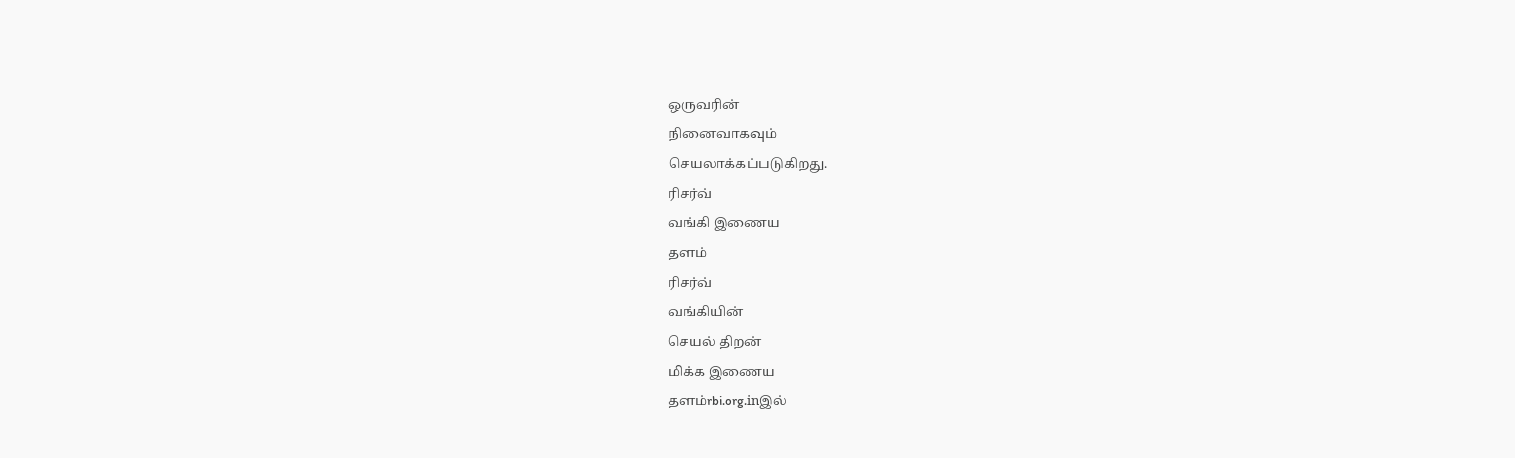ஒருவரின்
நினைவாகவும்
செயலாக்கப்படுகிறது.
ரிசர்வ்
வங்கி இணைய
தளம்
ரிசர்வ்
வங்கியின்
செயல் திறன்
மிக்க இணைய
தளம்rbi.org.inஇல்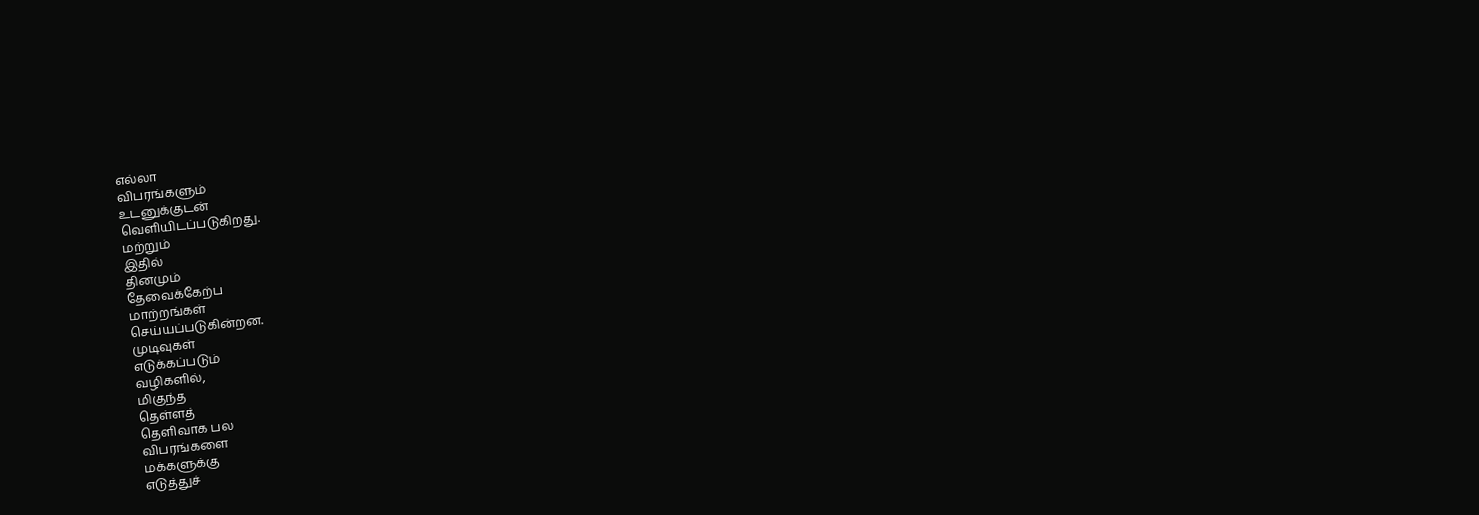எல்லா
விபரங்களும்
உடனுக்குடன்
வெளியிடப்படுகிறது.
மற்றும்
இதில்
தினமும்
தேவைக்கேற்ப
மாற்றங்கள்
செய்யப்படுகின்றன.
முடிவுகள்
எடுக்கப்படும்
வழிகளில்,
மிகுந்த
தெள்ளத்
தெளிவாக பல
விபரங்களை
மக்களுக்கு
எடுத்துச்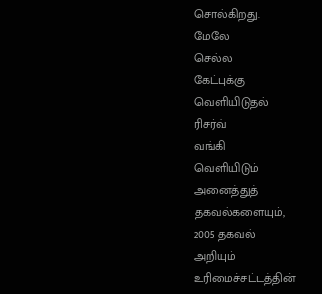சொல்கிறது.
மேலே
செல்ல
கேட்புக்கு
வெளியிடுதல்
ரிசர்வ்
வங்கி
வெளியிடும்
அனைத்துத்
தகவல்களையும்,
2005 தகவல்
அறியும்
உரிமைச்சட்டத்தின்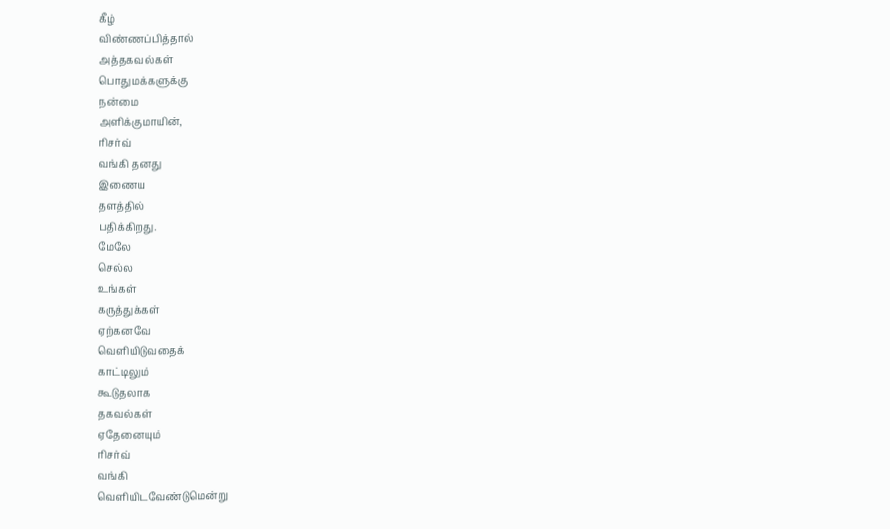கீழ்
விண்ணப்பித்தால்
அத்தகவல்கள்
பொதுமக்களுக்கு
நன்மை
அளிக்குமாயின்,
ரிசர்வ்
வங்கி தனது
இணைய
தளத்தில்
பதிக்கிறது.
மேலே
செல்ல
உங்கள்
கருத்துக்கள்
ஏற்கனவே
வெளியிடுவதைக்
காட்டிலும்
கூடுதலாக
தகவல்கள்
ஏதேனையும்
ரிசர்வ்
வங்கி
வெளியிடவேண்டுமென்று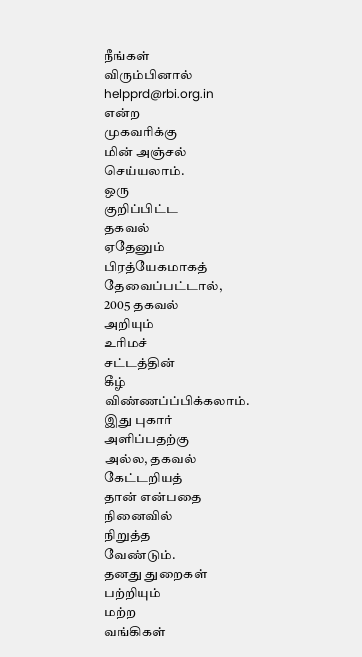நீங்கள்
விரும்பினால்
helpprd@rbi.org.in
என்ற
முகவரிக்கு
மின் அஞ்சல்
செய்யலாம்.
ஒரு
குறிப்பிட்ட
தகவல்
ஏதேனும்
பிரத்யேகமாகத்
தேவைப்பட்டால்,
2005 தகவல்
அறியும்
உரிமச்
சட்டத்தின்
கீழ்
விண்ணப்ப்பிக்கலாம்.
இது புகார்
அளிப்பதற்கு
அல்ல, தகவல்
கேட்டறியத்
தான் என்பதை
நினைவில்
நிறுத்த
வேண்டும்.
தனது துறைகள்
பற்றியும்
மற்ற
வங்கிகள்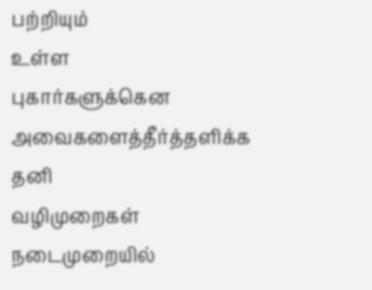பற்றியும்
உள்ள
புகார்களுக்கென
அவைகளைத்தீர்த்தளிக்க
தனி
வழிமுறைகள்
நடைமுறையில்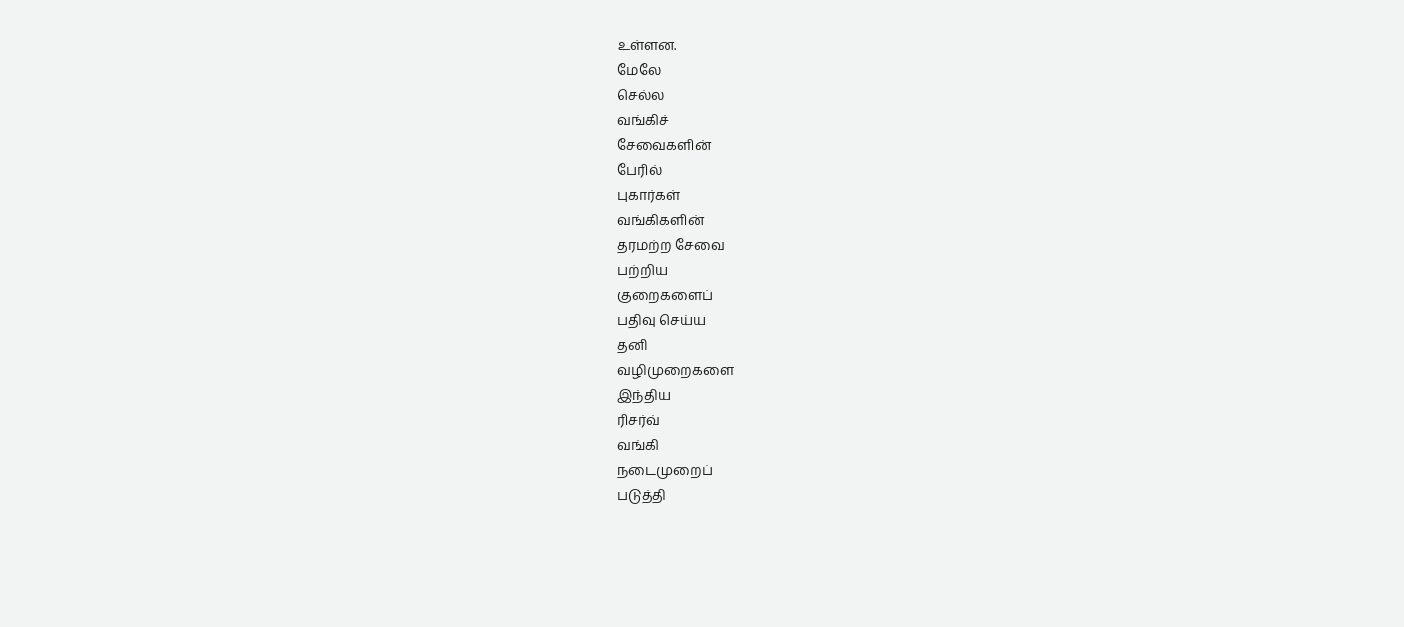உள்ளன.
மேலே
செல்ல
வங்கிச்
சேவைகளின்
பேரில்
புகார்கள்
வங்கிகளின்
தரமற்ற சேவை
பற்றிய
குறைகளைப்
பதிவு செய்ய
தனி
வழிமுறைகளை
இந்திய
ரிசர்வ்
வங்கி
நடைமுறைப்
படுத்தி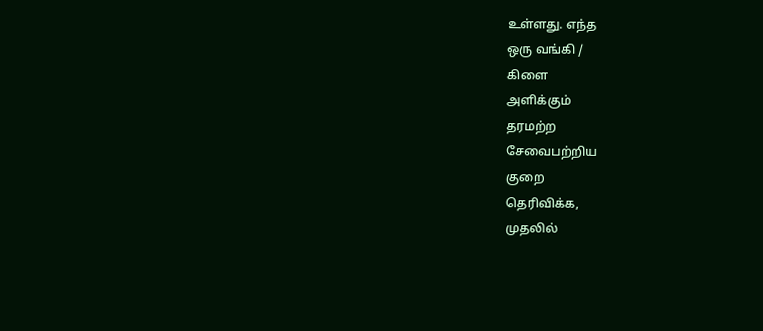உள்ளது. எந்த
ஒரு வங்கி /
கிளை
அளிக்கும்
தரமற்ற
சேவைபற்றிய
குறை
தெரிவிக்க,
முதலில்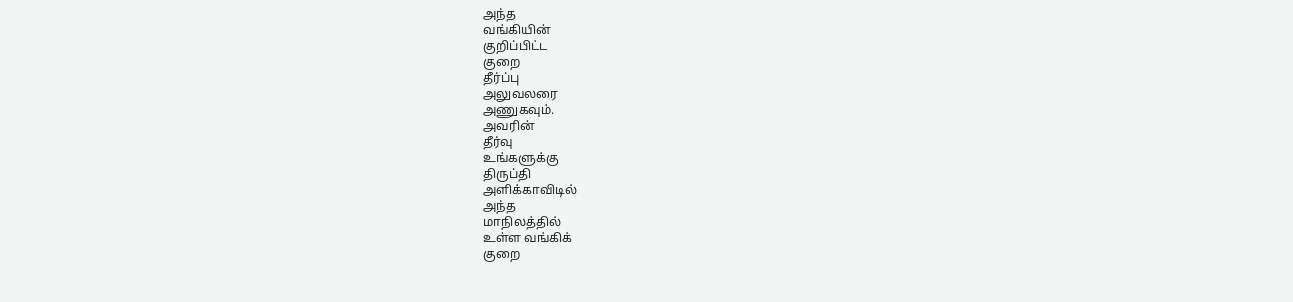அந்த
வங்கியின்
குறிப்பிட்ட
குறை
தீர்ப்பு
அலுவலரை
அணுகவும்.
அவரின்
தீர்வு
உங்களுக்கு
திருப்தி
அளிக்காவிடில்
அந்த
மாநிலத்தில்
உள்ள வங்கிக்
குறை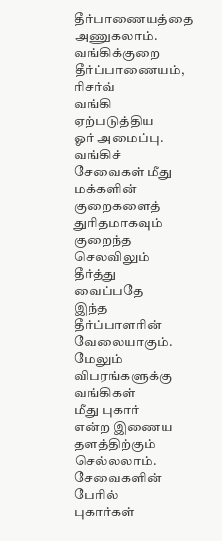தீர்பாணையத்தை
அணுகலாம்.
வங்கிக்குறை
தீர்ப்பாணையம்,
ரிசர்வ்
வங்கி
ஏற்படுத்திய
ஓர் அமைப்பு.
வங்கிச்
சேவைகள் மீது
மக்களின்
குறைகளைத்
துரிதமாகவும்
குறைந்த
செலவிலும்
தீர்த்து
வைப்பதே
இந்த
தீர்ப்பாளரின்
வேலையாகும்.
மேலும்
விபரங்களுக்கு
வங்கிகள்
மீது புகார்
என்ற இணைய
தளத்திற்கும்
செல்லலாம்.
சேவைகளின்
பேரில்
புகார்கள்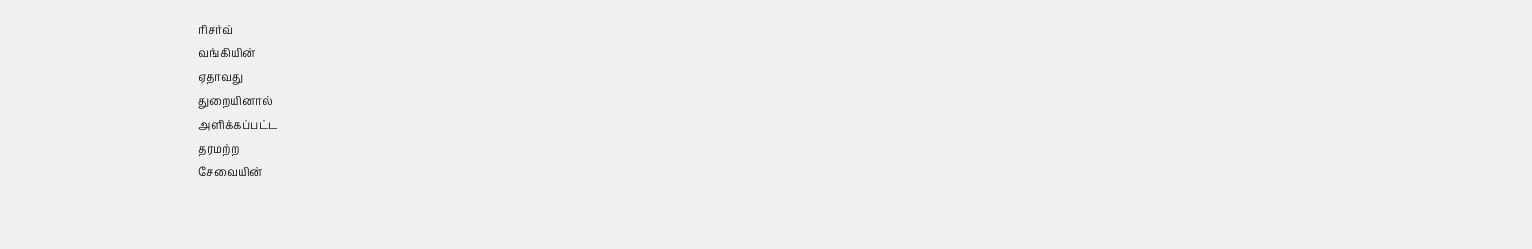ரிசர்வ்
வங்கியின்
ஏதாவது
துறையினால்
அளிக்கப்பட்ட
தரமற்ற
சேவையின்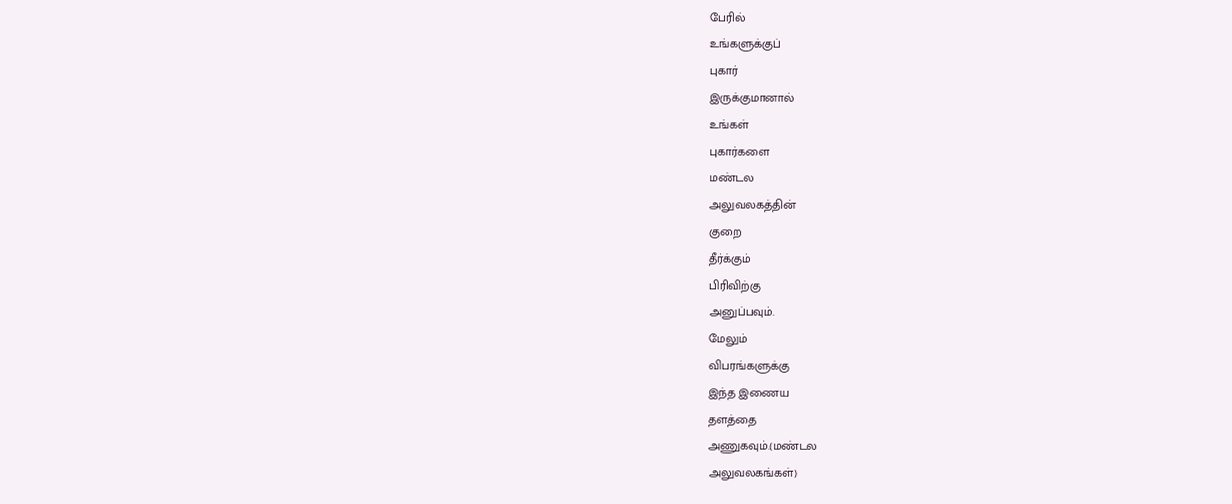பேரில்
உங்களுக்குப்
புகார்
இருக்குமானால்
உங்கள்
புகார்களை
மண்டல
அலுவலகத்தின்
குறை
தீர்க்கும்
பிரிவிற்கு
அனுப்பவும்.
மேலும்
விபரங்களுக்கு
இந்த இணைய
தளத்தை
அணுகவும்.(மண்டல
அலுவலகங்கள்)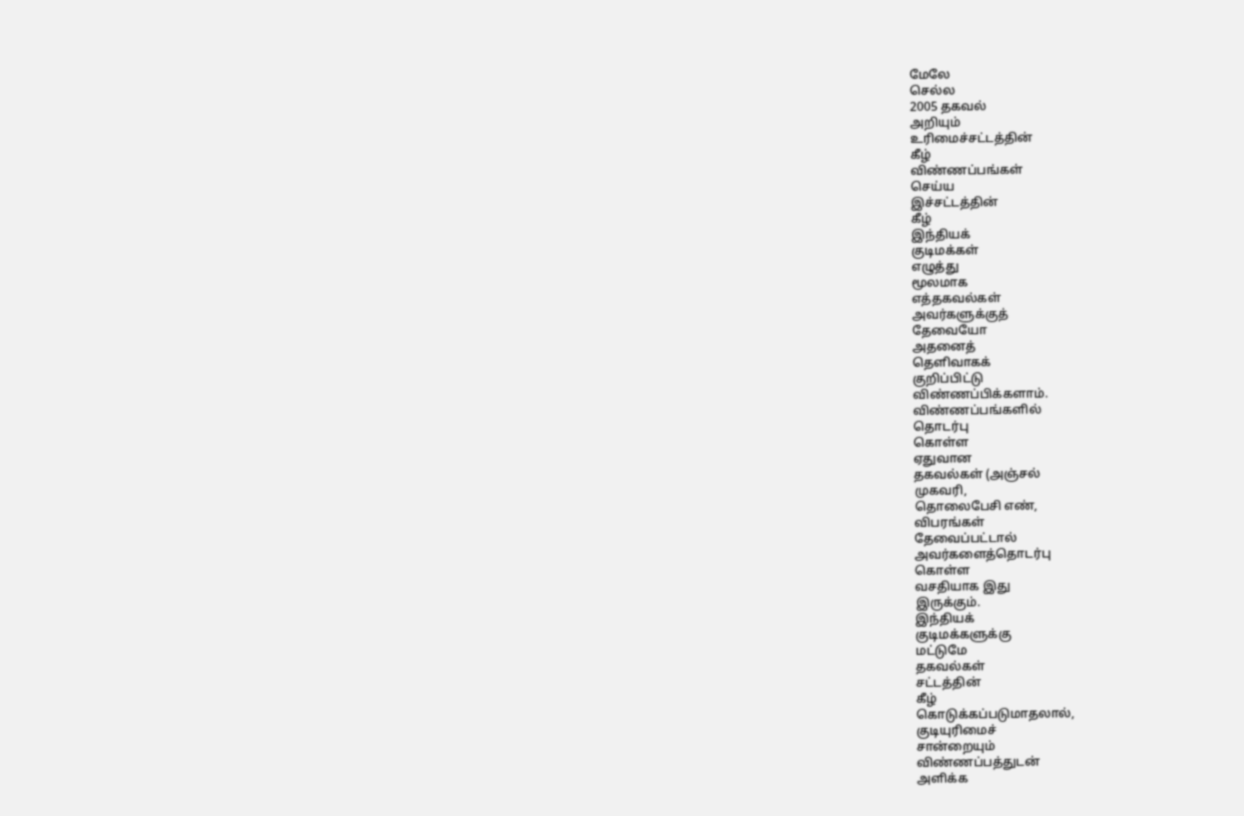மேலே
செல்ல
2005 தகவல்
அறியும்
உரிமைச்சட்டத்தின்
கீழ்
விண்ணப்பங்கள்
செய்ய
இச்சட்டத்தின்
கீழ்
இந்தியக்
குடிமக்கள்
எழுத்து
மூலமாக
எத்தகவல்கள்
அவர்களுக்குத்
தேவையோ
அதனைத்
தெளிவாகக்
குறிப்பிட்டு
விண்ணப்பிக்களாம்.
விண்ணப்பங்களில்
தொடர்பு
கொள்ள
ஏதுவான
தகவல்கள் (அஞ்சல்
முகவரி,
தொலைபேசி எண்,
விபரங்கள்
தேவைப்பட்டால்
அவர்களைத்தொடர்பு
கொள்ள
வசதியாக இது
இருக்கும்.
இந்தியக்
குடிமக்களுக்கு
மட்டுமே
தகவல்கள்
சட்டத்தின்
கீழ்
கொடுக்கப்படுமாதலால்,
குடியுரிமைச்
சான்றையும்
விண்ணப்பத்துடன்
அளிக்க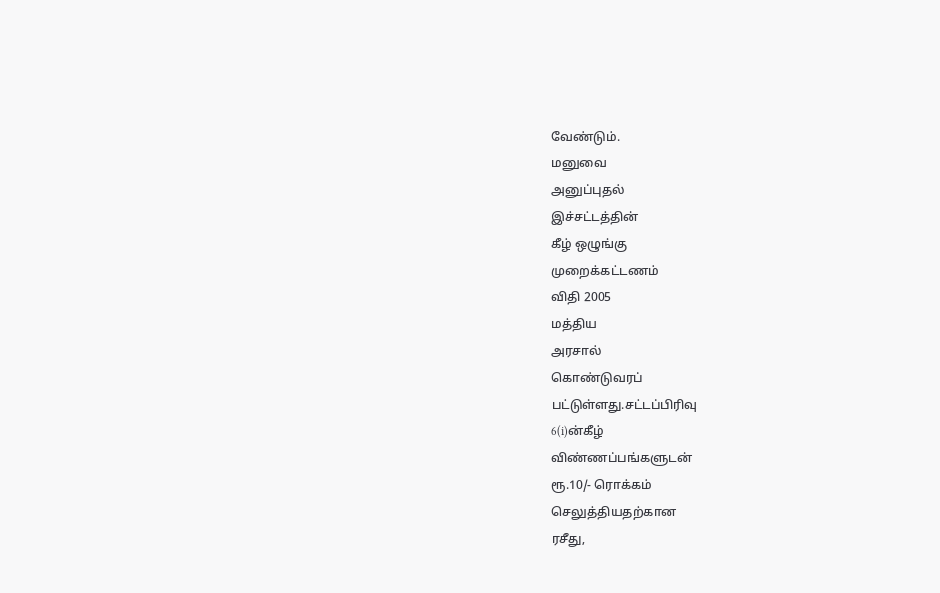வேண்டும்.
மனுவை
அனுப்புதல்
இச்சட்டத்தின்
கீழ் ஒழுங்கு
முறைக்கட்டணம்
விதி 2005
மத்திய
அரசால்
கொண்டுவரப்
பட்டுள்ளது.சட்டப்பிரிவு
6(i)ன்கீழ்
விண்ணப்பங்களுடன்
ரூ.10/- ரொக்கம்
செலுத்தியதற்கான
ரசீது,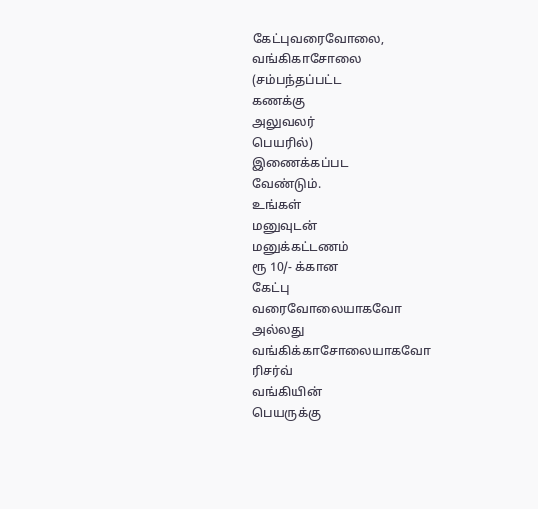கேட்புவரைவோலை,
வங்கிகாசோலை
(சம்பந்தப்பட்ட
கணக்கு
அலுவலர்
பெயரில்)
இணைக்கப்பட
வேண்டும்.
உங்கள்
மனுவுடன்
மனுக்கட்டணம்
ரூ 10/- க்கான
கேட்பு
வரைவோலையாகவோ
அல்லது
வங்கிக்காசோலையாகவோ
ரிசர்வ்
வங்கியின்
பெயருக்கு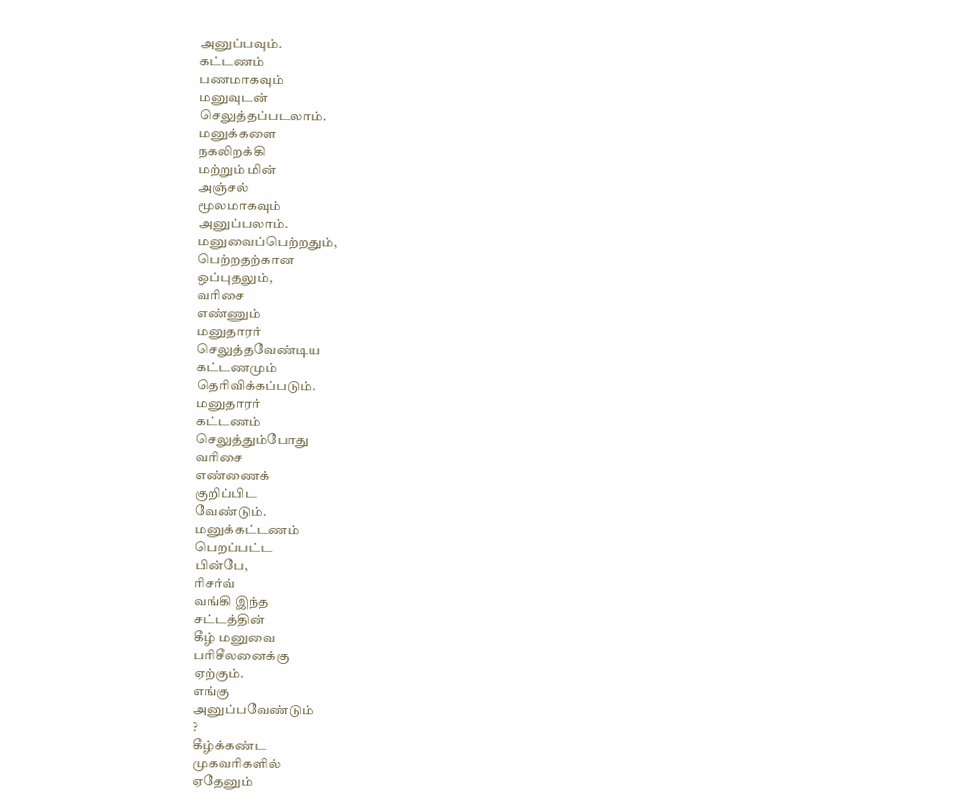அனுப்பவும்.
கட்டணம்
பணமாகவும்
மனுவுடன்
செலுத்தப்படலாம்.
மனுக்களை
நகலிறக்கி
மற்றும் மின்
அஞ்சல்
மூலமாகவும்
அனுப்பலாம்.
மனுவைப்பெற்றதும்,
பெற்றதற்கான
ஒப்புதலும்,
வரிசை
எண்ணும்
மனுதாரர்
செலுத்தவேண்டிய
கட்டணமும்
தெரிவிக்கப்படும்.
மனுதாரர்
கட்டணம்
செலுத்தும்போது
வரிசை
எண்ணைக்
குறிப்பிட
வேண்டும்.
மனுக்கட்டணம்
பெறப்பட்ட
பின்பே,
ரிசர்வ்
வங்கி இந்த
சட்டத்தின்
கீழ் மனுவை
பரிசீலனைக்கு
ஏற்கும்.
எங்கு
அனுப்பவேண்டும்
?
கீழ்க்கண்ட
முகவரிகளில்
ஏதேனும்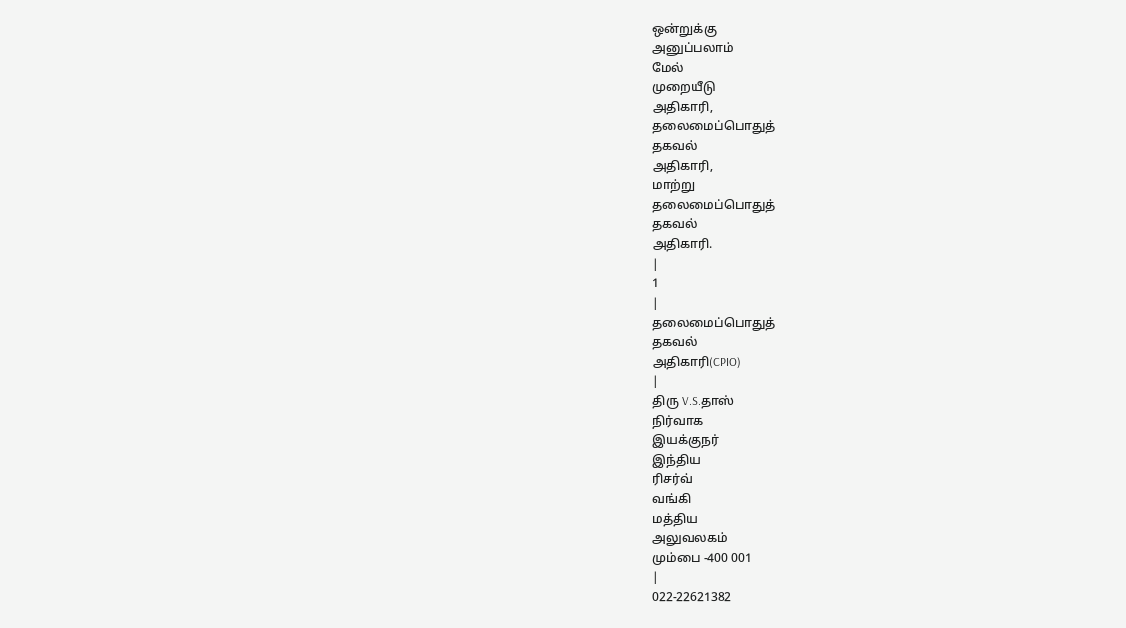ஒன்றுக்கு
அனுப்பலாம்
மேல்
முறையீடு
அதிகாரி,
தலைமைப்பொதுத்
தகவல்
அதிகாரி,
மாற்று
தலைமைப்பொதுத்
தகவல்
அதிகாரி.
|
1
|
தலைமைப்பொதுத்
தகவல்
அதிகாரி(CPIO)
|
திரு V.S.தாஸ்
நிர்வாக
இயக்குநர்
இந்திய
ரிசர்வ்
வங்கி
மத்திய
அலுவலகம்
மும்பை -400 001
|
022-22621382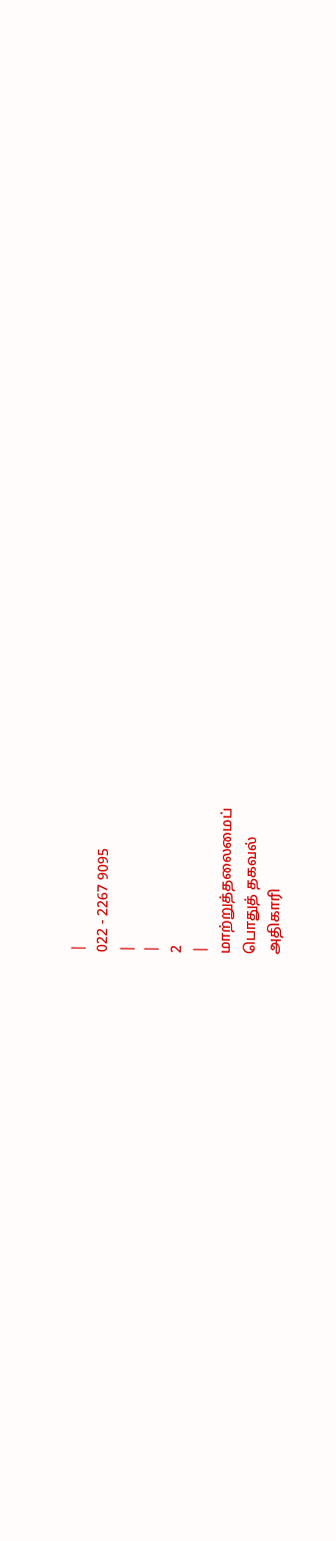|
022 - 2267 9095
|
|
2
|
மாற்றுத்தலைமைப்
பொதுத் தகவல்
அதிகாரி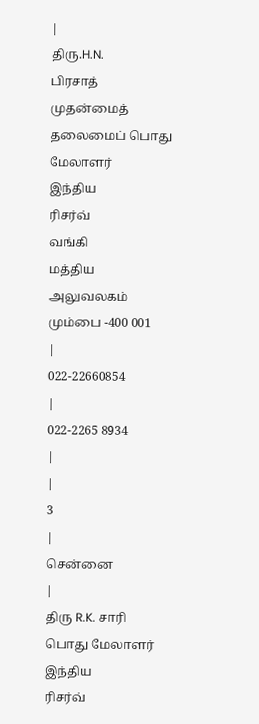|
திரு.H.N.
பிரசாத்
முதன்மைத்
தலைமைப் பொது
மேலாளர்
இந்திய
ரிசர்வ்
வங்கி
மத்திய
அலுவலகம்
மும்பை -400 001
|
022-22660854
|
022-2265 8934
|
|
3
|
சென்னை
|
திரு R.K. சாரி
பொது மேலாளர்
இந்திய
ரிசர்வ்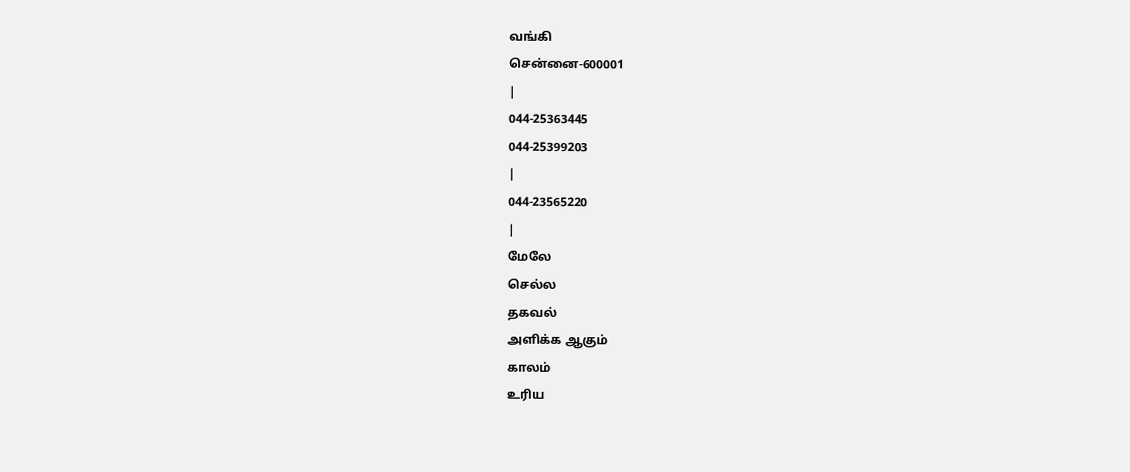வங்கி
சென்னை-600001
|
044-25363445
044-25399203
|
044-23565220
|
மேலே
செல்ல
தகவல்
அளிக்க ஆகும்
காலம்
உரிய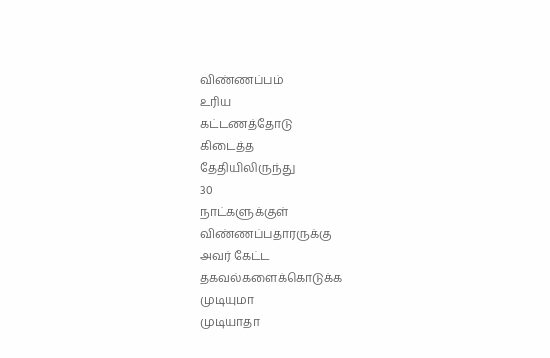விண்ணப்பம்
உரிய
கட்டணத்தோடு
கிடைத்த
தேதியிலிருந்து
30
நாட்களுக்குள்
விண்ணப்பதாரருக்கு
அவர் கேட்ட
தகவல்களைக்கொடுக்க
முடியுமா
முடியாதா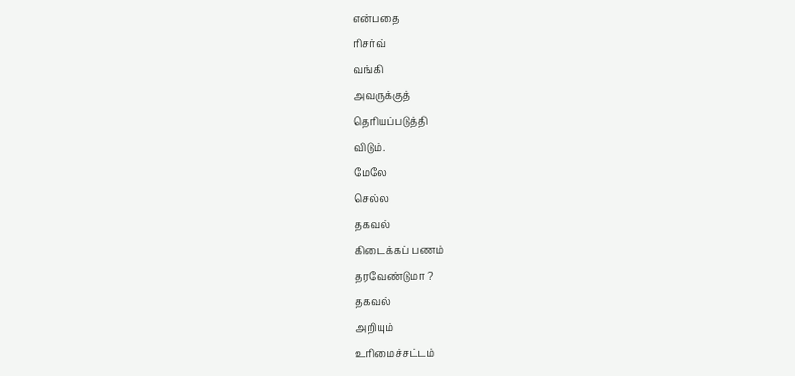என்பதை
ரிசர்வ்
வங்கி
அவருக்குத்
தெரியப்படுத்தி
விடும்.
மேலே
செல்ல
தகவல்
கிடைக்கப் பணம்
தரவேண்டுமா ?
தகவல்
அறியும்
உரிமைச்சட்டம்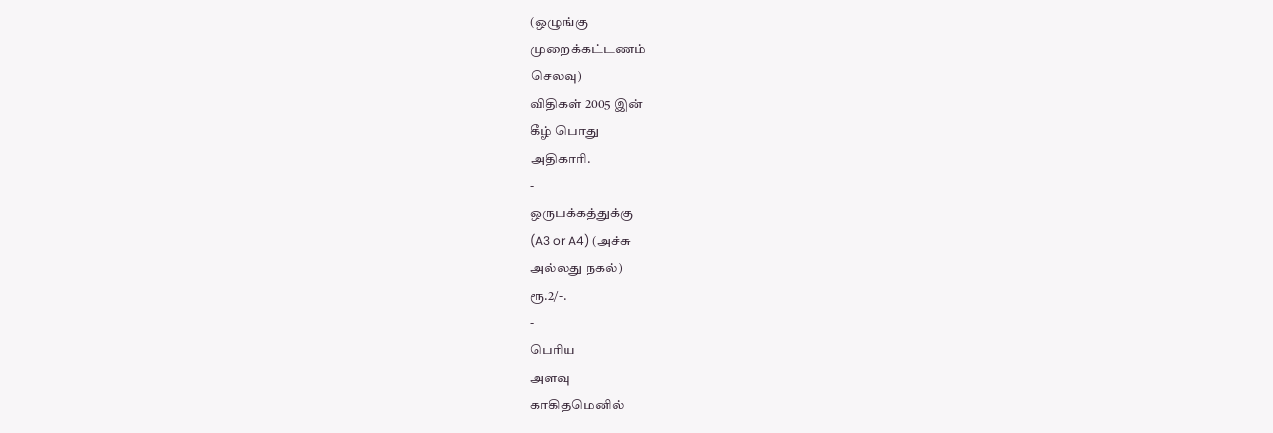(ஒழுங்கு
முறைக்கட்டணம்
செலவு)
விதிகள் 2005 இன்
கீழ் பொது
அதிகாரி.
-
ஒருபக்கத்துக்கு
(A3 or A4) (அச்சு
அல்லது நகல்)
ரூ.2/-.
-
பெரிய
அளவு
காகிதமெனில்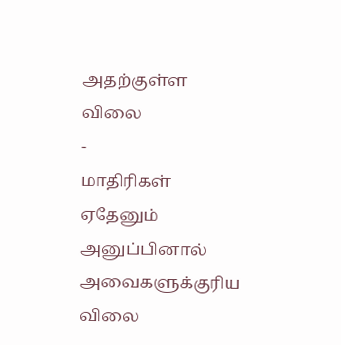அதற்குள்ள
விலை
-
மாதிரிகள்
ஏதேனும்
அனுப்பினால் அவைகளுக்குரிய
விலை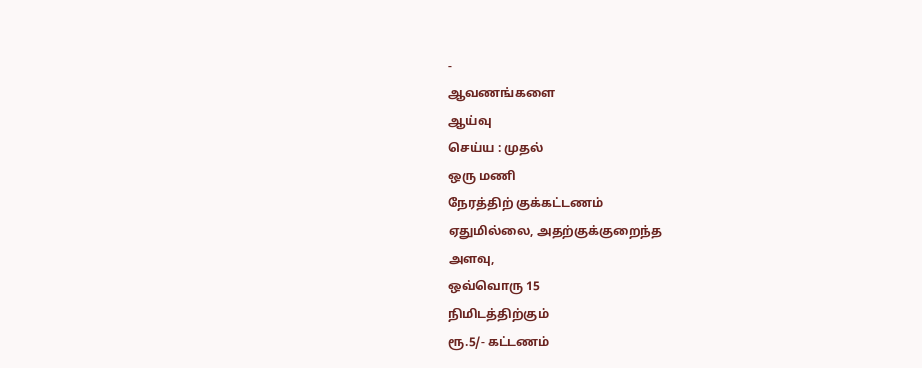-
ஆவணங்களை
ஆய்வு
செய்ய : முதல்
ஒரு மணி
நேரத்திற் குக்கட்டணம்
ஏதுமில்லை, அதற்குக்குறைந்த
அளவு,
ஒவ்வொரு 15
நிமிடத்திற்கும்
ரூ.5/- கட்டணம்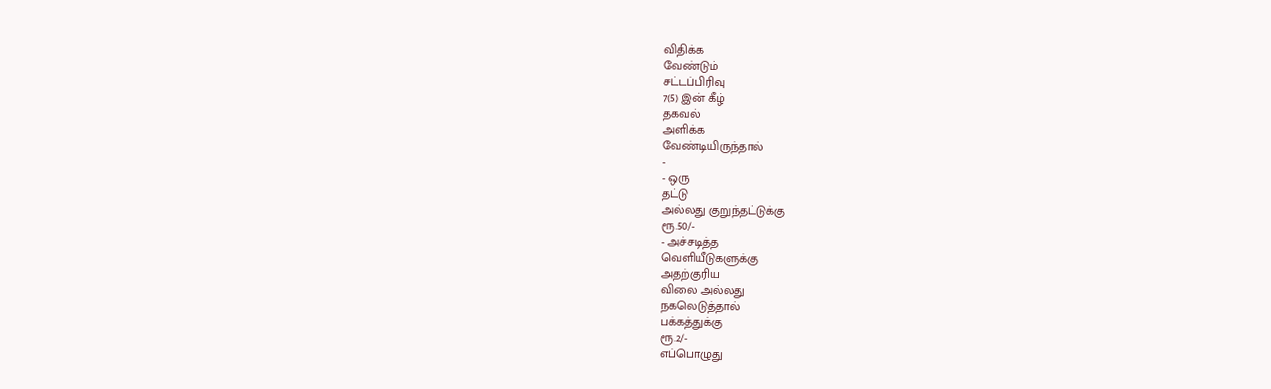விதிக்க
வேண்டும்
சட்டப்பிரிவு
7(5) இன் கீழ்
தகவல்
அளிக்க
வேண்டியிருந்தால்
-
- ஒரு
தட்டு
அல்லது குறுந்தட்டுக்கு
ரூ.50/-
- அச்சடித்த
வெளியீடுகளுக்கு
அதற்குரிய
விலை அல்லது
நகலெடுத்தால்
பக்கத்துக்கு
ரூ.2/-
எப்பொழுது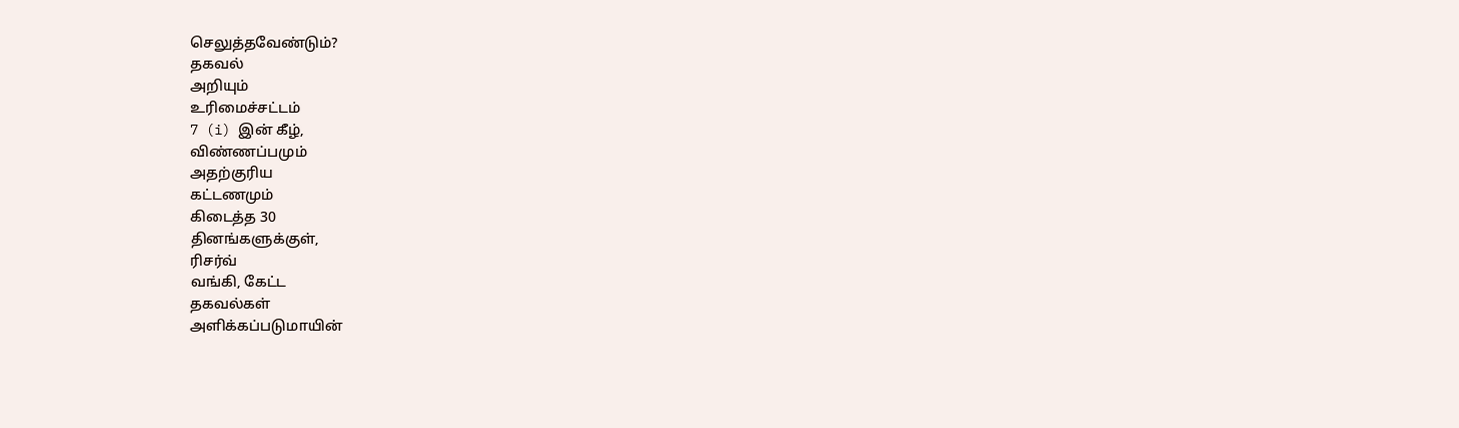செலுத்தவேண்டும்?
தகவல்
அறியும்
உரிமைச்சட்டம்
7 (i) இன் கீழ்,
விண்ணப்பமும்
அதற்குரிய
கட்டணமும்
கிடைத்த 30
தினங்களுக்குள்,
ரிசர்வ்
வங்கி, கேட்ட
தகவல்கள்
அளிக்கப்படுமாயின்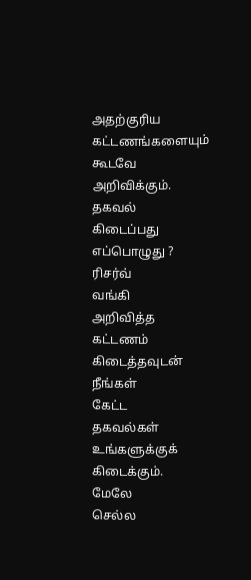அதற்குரிய
கட்டணங்களையும்
கூடவே
அறிவிக்கும்.
தகவல்
கிடைப்பது
எப்பொழுது ?
ரிசர்வ்
வங்கி
அறிவித்த
கட்டணம்
கிடைத்தவுடன்
நீங்கள்
கேட்ட
தகவல்கள்
உங்களுக்குக்
கிடைக்கும்.
மேலே
செல்ல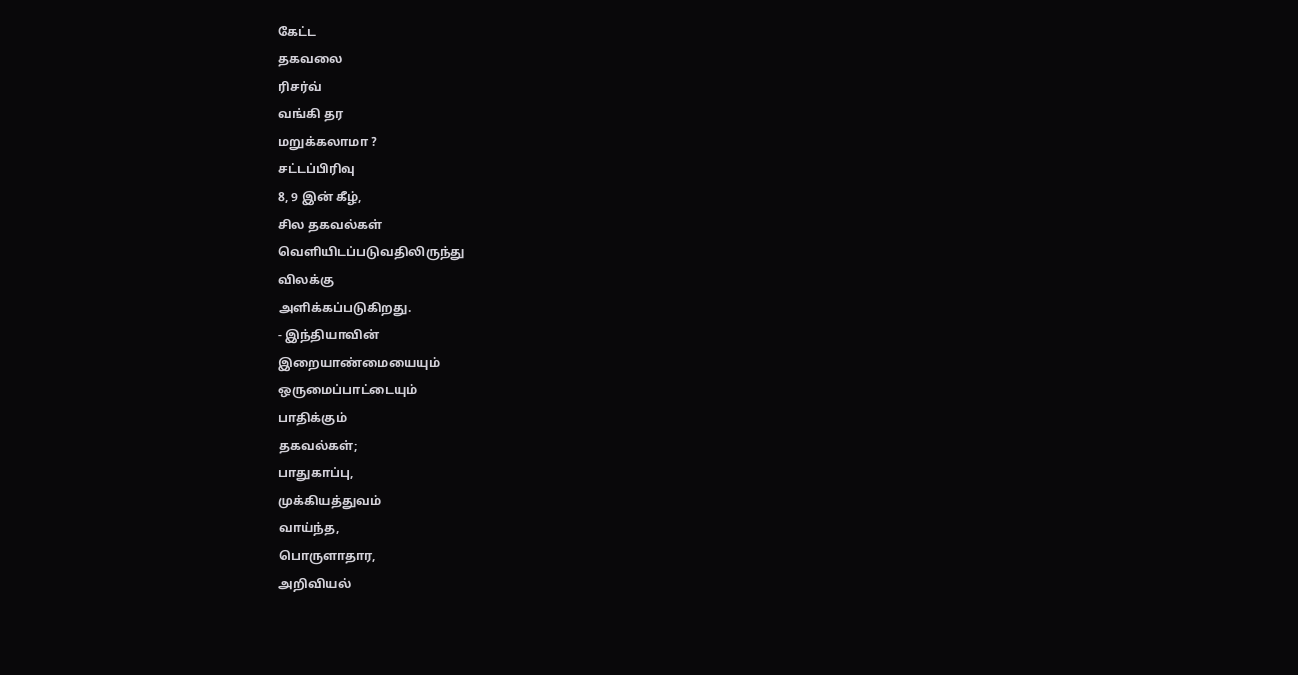கேட்ட
தகவலை
ரிசர்வ்
வங்கி தர
மறுக்கலாமா ?
சட்டப்பிரிவு
8, 9 இன் கீழ்,
சில தகவல்கள்
வெளியிடப்படுவதிலிருந்து
விலக்கு
அளிக்கப்படுகிறது.
- இந்தியாவின்
இறையாண்மையையும்
ஒருமைப்பாட்டையும்
பாதிக்கும்
தகவல்கள்;
பாதுகாப்பு,
முக்கியத்துவம்
வாய்ந்த,
பொருளாதார,
அறிவியல்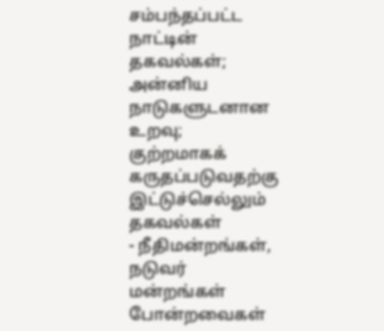சம்பந்தப்பட்ட
நாட்டின்
தகவல்கள்;
அன்னிய
நாடுகளுடனான
உறவு;
குற்றமாகக்
கருதப்படுவதற்கு
இட்டுச்செல்லும்
தகவல்கள்
- நீதிமன்றங்கள்,
நடுவர்
மன்றங்கள்
போன்றவைகள்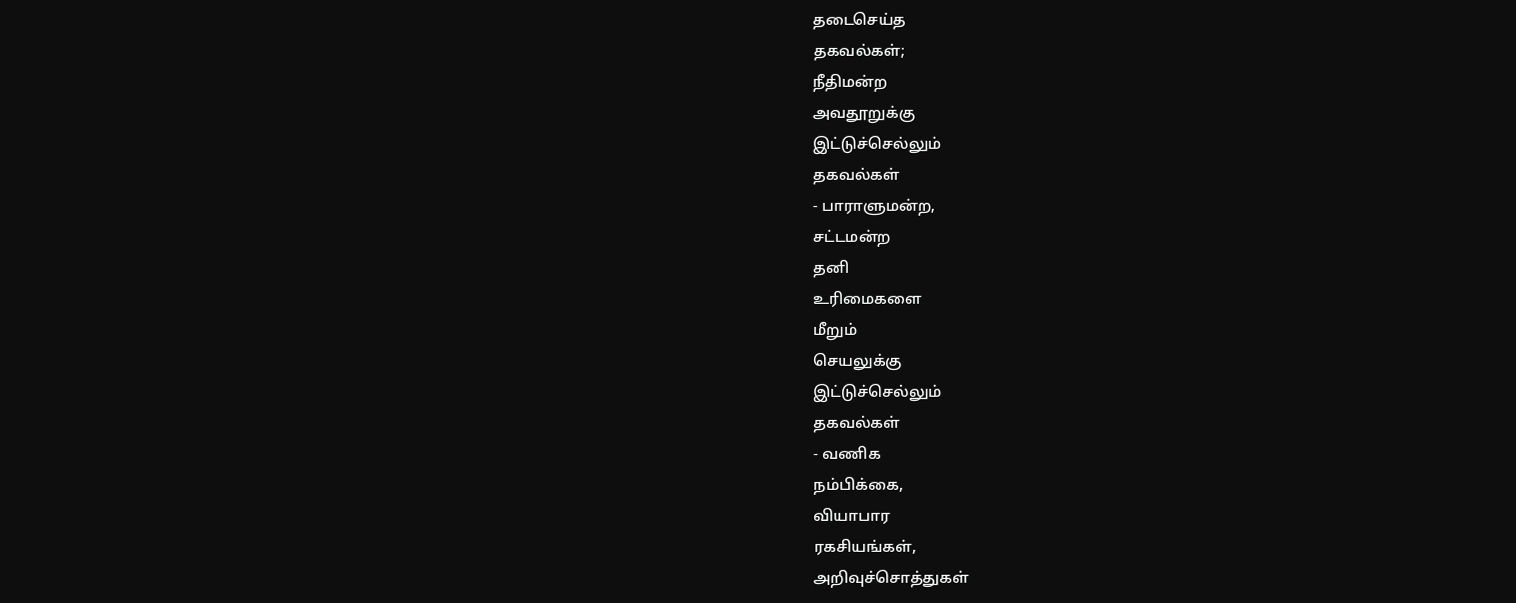தடைசெய்த
தகவல்கள்;
நீதிமன்ற
அவதூறுக்கு
இட்டுச்செல்லும்
தகவல்கள்
- பாராளுமன்ற,
சட்டமன்ற
தனி
உரிமைகளை
மீறும்
செயலுக்கு
இட்டுச்செல்லும்
தகவல்கள்
- வணிக
நம்பிக்கை,
வியாபார
ரகசியங்கள்,
அறிவுச்சொத்துகள்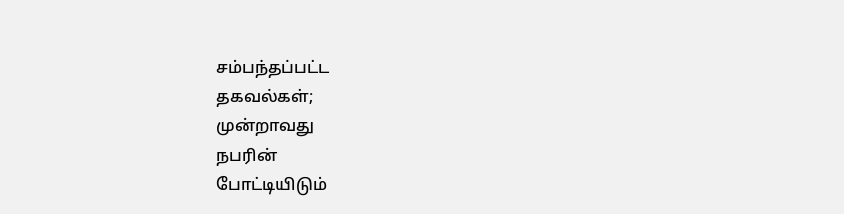சம்பந்தப்பட்ட
தகவல்கள்;
முன்றாவது
நபரின்
போட்டியிடும்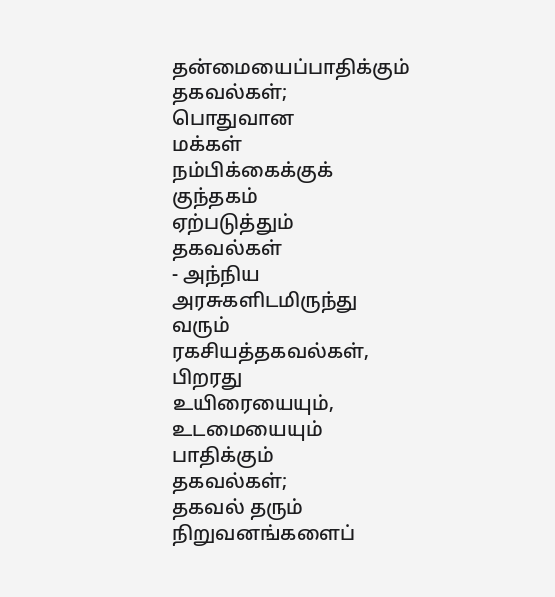தன்மையைப்பாதிக்கும்
தகவல்கள்;
பொதுவான
மக்கள்
நம்பிக்கைக்குக்
குந்தகம்
ஏற்படுத்தும்
தகவல்கள்
- அந்நிய
அரசுகளிடமிருந்து
வரும்
ரகசியத்தகவல்கள்,
பிறரது
உயிரையையும்,
உடமையையும்
பாதிக்கும்
தகவல்கள்;
தகவல் தரும்
நிறுவனங்களைப்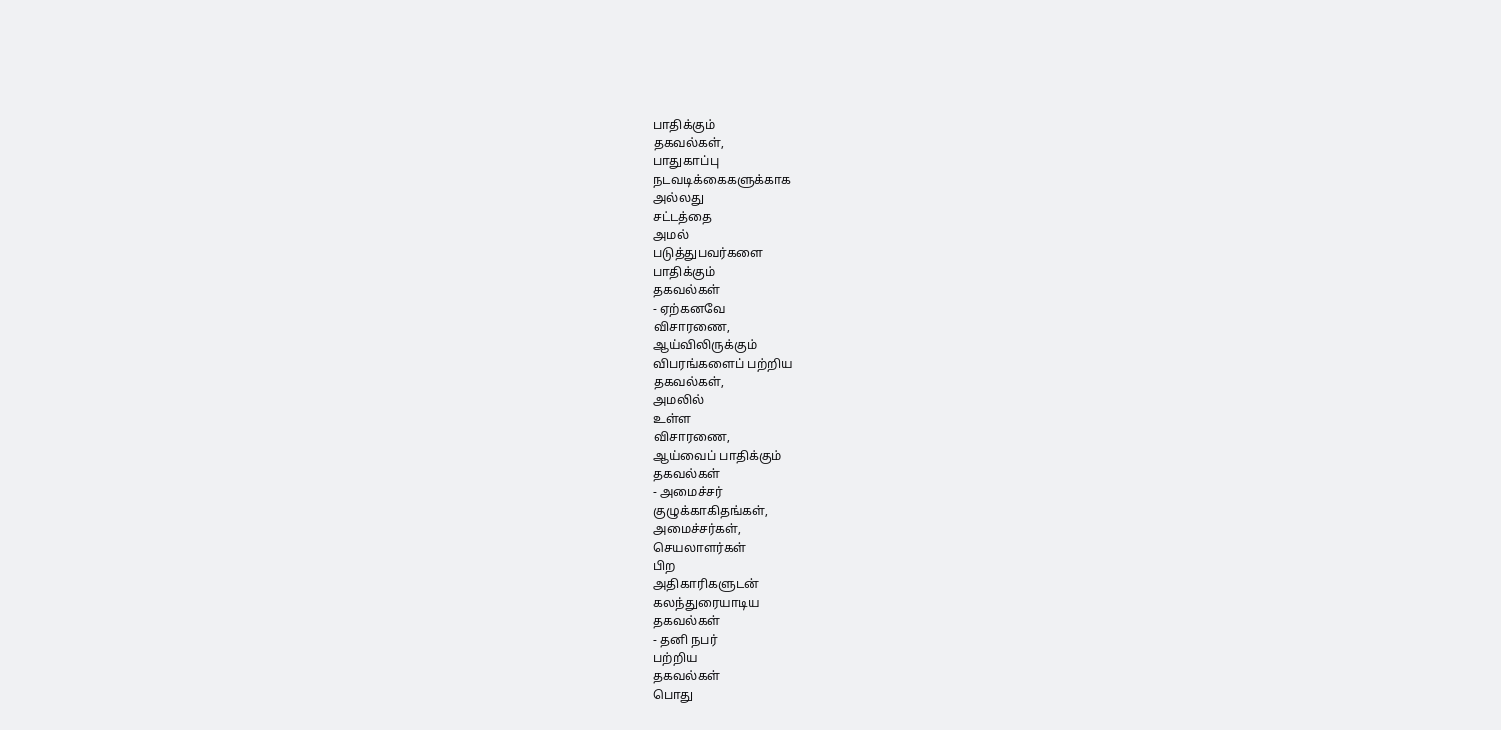பாதிக்கும்
தகவல்கள்,
பாதுகாப்பு
நடவடிக்கைகளுக்காக
அல்லது
சட்டத்தை
அமல்
படுத்துபவர்களை
பாதிக்கும்
தகவல்கள்
- ஏற்கனவே
விசாரணை,
ஆய்விலிருக்கும்
விபரங்களைப் பற்றிய
தகவல்கள்,
அமலில்
உள்ள
விசாரணை,
ஆய்வைப் பாதிக்கும்
தகவல்கள்
- அமைச்சர்
குழுக்காகிதங்கள்,
அமைச்சர்கள்,
செயலாளர்கள்
பிற
அதிகாரிகளுடன்
கலந்துரையாடிய
தகவல்கள்
- தனி நபர்
பற்றிய
தகவல்கள்
பொது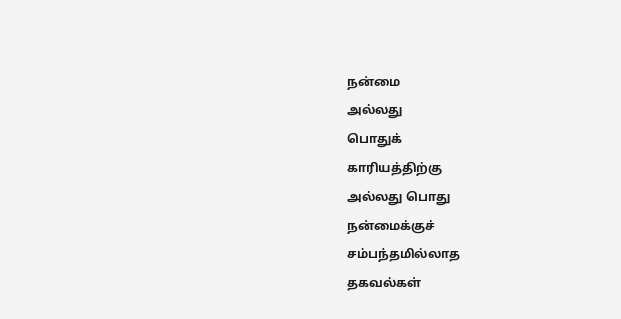நன்மை
அல்லது
பொதுக்
காரியத்திற்கு
அல்லது பொது
நன்மைக்குச்
சம்பந்தமில்லாத
தகவல்கள்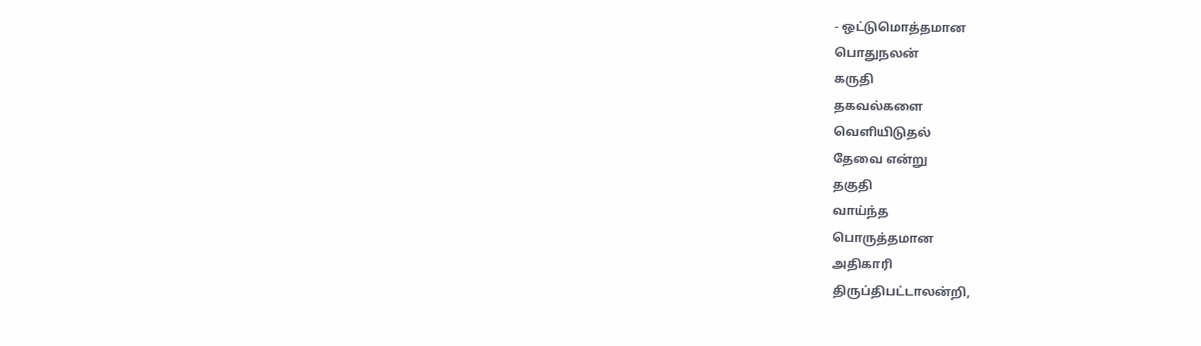- ஒட்டுமொத்தமான
பொதுநலன்
கருதி
தகவல்களை
வெளியிடுதல்
தேவை என்று
தகுதி
வாய்ந்த
பொருத்தமான
அதிகாரி
திருப்திபட்டாலன்றி,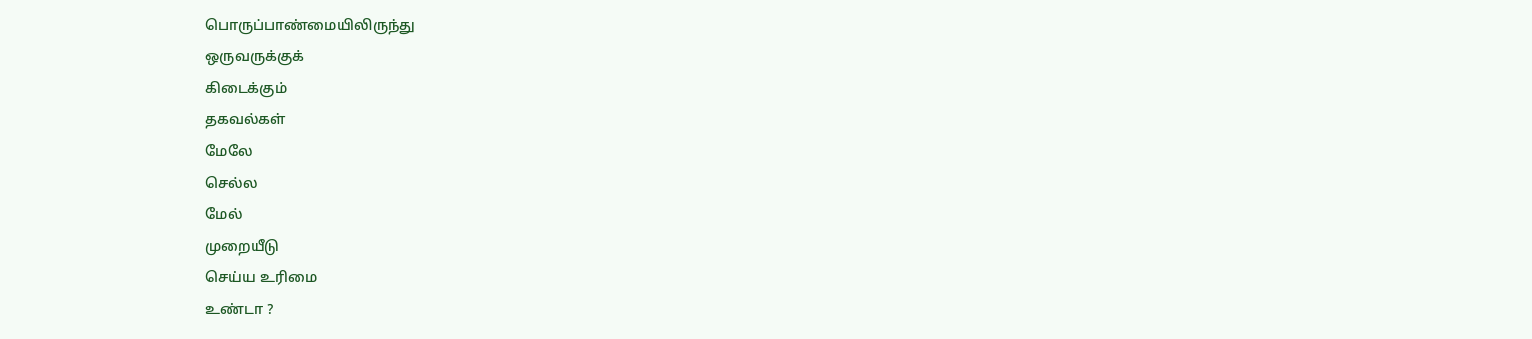பொருப்பாண்மையிலிருந்து
ஒருவருக்குக்
கிடைக்கும்
தகவல்கள்
மேலே
செல்ல
மேல்
முறையீடு
செய்ய உரிமை
உண்டா ?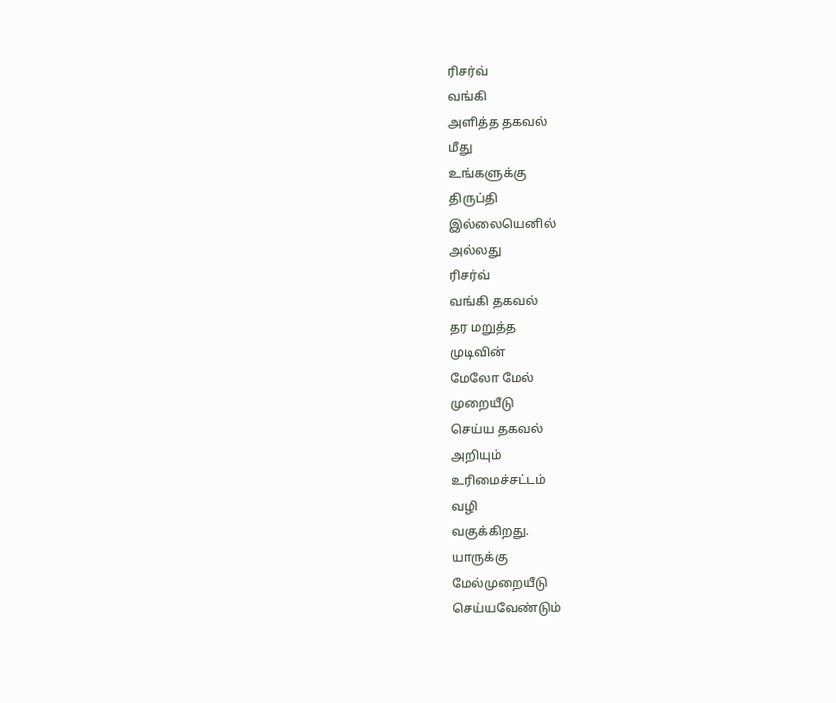ரிசர்வ்
வங்கி
அளித்த தகவல்
மீது
உங்களுக்கு
திருப்தி
இல்லையெனில்
அல்லது
ரிசர்வ்
வங்கி தகவல்
தர மறுத்த
முடிவின்
மேலோ மேல்
முறையீடு
செய்ய தகவல்
அறியும்
உரிமைச்சட்டம்
வழி
வகுக்கிறது.
யாருக்கு
மேல்முறையீடு
செய்யவேண்டும்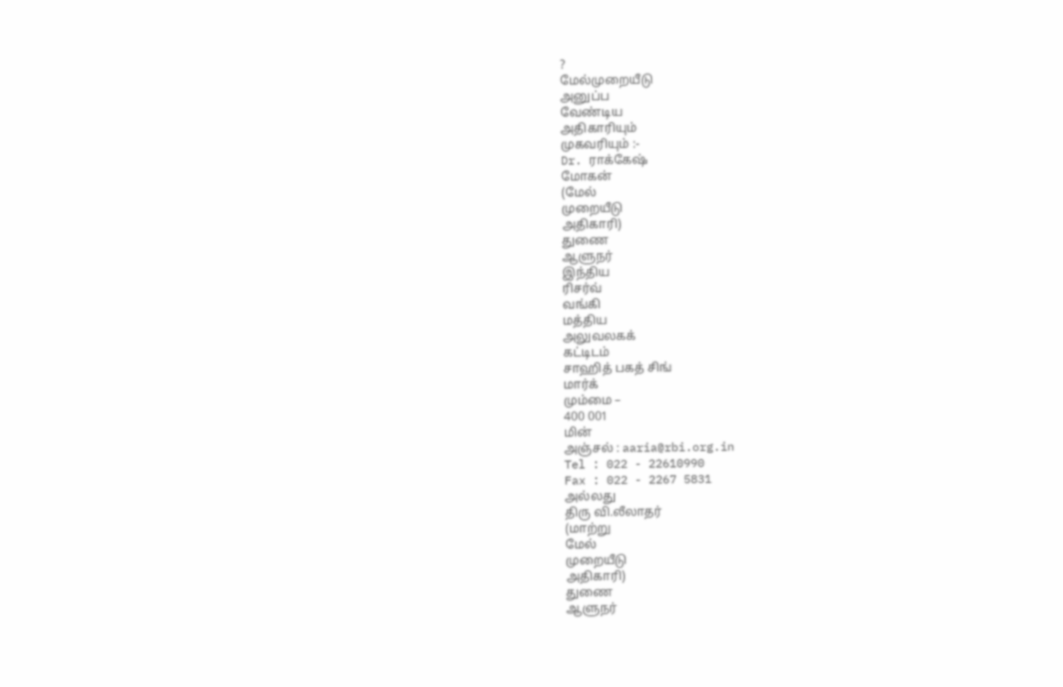?
மேல்முறையீடு
அனுப்ப
வேண்டிய
அதிகாரியும்
முகவரியும் :-
Dr. ராக்கேஷ்
மோகன்
(மேல்
முறையீடு
அதிகாரி)
துணை
ஆளுநர்
இந்திய
ரிசர்வ்
வங்கி
மத்திய
அலுவலகக்
கட்டிடம்
சாஹித் பகத் சிங்
மார்க்
மும்மை –
400 001
மின்
அஞ்சல் : aaria@rbi.org.in
Tel : 022 - 22610990
Fax : 022 - 2267 5831
அல்லது
திரு வி.லீலாதர்
(மாற்று
மேல்
முறையீடு
அதிகாரி)
துணை
ஆளுநர்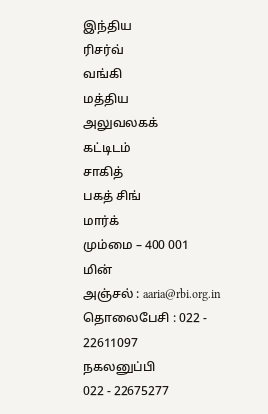இந்திய
ரிசர்வ்
வங்கி
மத்திய
அலுவலகக்
கட்டிடம்
சாகித்
பகத் சிங்
மார்க்
மும்மை – 400 001
மின்
அஞ்சல் : aaria@rbi.org.in
தொலைபேசி : 022 - 22611097
நகலனுப்பி
022 - 22675277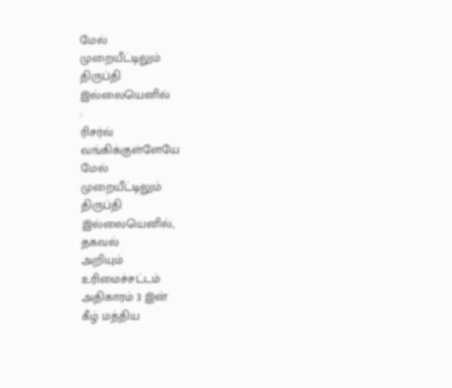மேல்
முறையீட்டிலும்
திருப்தி
இல்லையெனில்
:
ரிசர்வ்
வங்கிக்குள்ளேயே
மேல்
முறையீட்டிலும்
திருப்தி
இல்லையெனில்,
தகவல்
அறியும்
உரிமைச்சட்டம்
அதிகாரம் 3 இன்
கீழ் மத்திய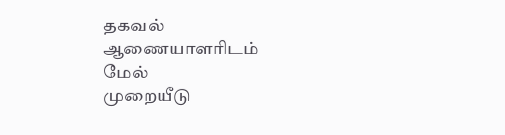தகவல்
ஆணையாளரிடம்
மேல்
முறையீடு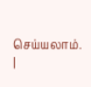செய்யலாம்.
|